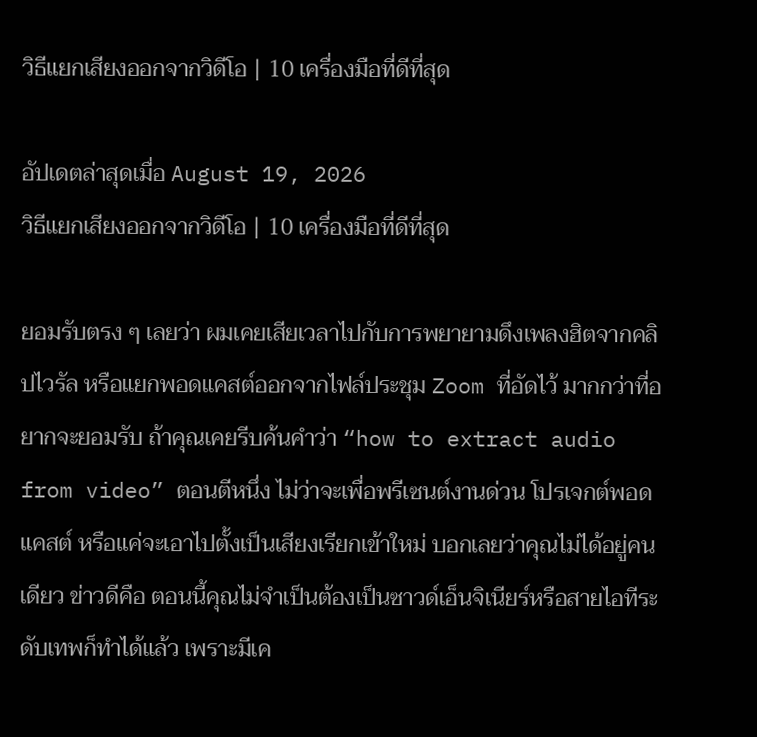วิธีแยกเสียงออกจากวิดีโอ | 10 เครื่องมือที่ดีที่สุด

อัปเดตล่าสุดเมื่อ August 19, 2026
วิธีแยกเสียงออกจากวิดีโอ | 10 เครื่องมือที่ดีที่สุด

ยอมรับตรง ๆ เลยว่า ผมเคยเสียเวลาไปกับการพยายามดึงเพลงฮิตจากคลิปไวรัล หรือแยกพอดแคสต์ออกจากไฟล์ประชุม Zoom ที่อัดไว้ มากกว่าที่อยากจะยอมรับ ถ้าคุณเคยรีบค้นคำว่า “how to extract audio from video” ตอนตีหนึ่ง ไม่ว่าจะเพื่อพรีเซนต์งานด่วน โปรเจกต์พอดแคสต์ หรือแค่จะเอาไปตั้งเป็นเสียงเรียกเข้าใหม่ บอกเลยว่าคุณไม่ได้อยู่คนเดียว ข่าวดีคือ ตอนนี้คุณไม่จำเป็นต้องเป็นซาวด์เอ็นจิเนียร์หรือสายไอทีระดับเทพก็ทำได้แล้ว เพราะมีเค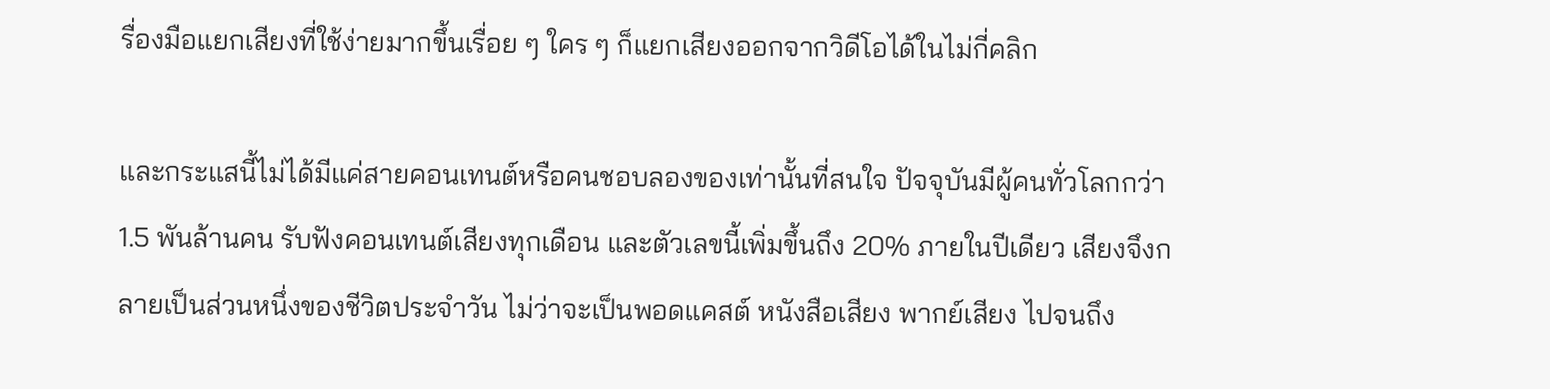รื่องมือแยกเสียงที่ใช้ง่ายมากขึ้นเรื่อย ๆ ใคร ๆ ก็แยกเสียงออกจากวิดีโอได้ในไม่กี่คลิก

และกระแสนี้ไม่ได้มีแค่สายคอนเทนต์หรือคนชอบลองของเท่านั้นที่สนใจ ปัจจุบันมีผู้คนทั่วโลกกว่า 1.5 พันล้านคน รับฟังคอนเทนต์เสียงทุกเดือน และตัวเลขนี้เพิ่มขึ้นถึง 20% ภายในปีเดียว เสียงจึงกลายเป็นส่วนหนึ่งของชีวิตประจำวัน ไม่ว่าจะเป็นพอดแคสต์ หนังสือเสียง พากย์เสียง ไปจนถึง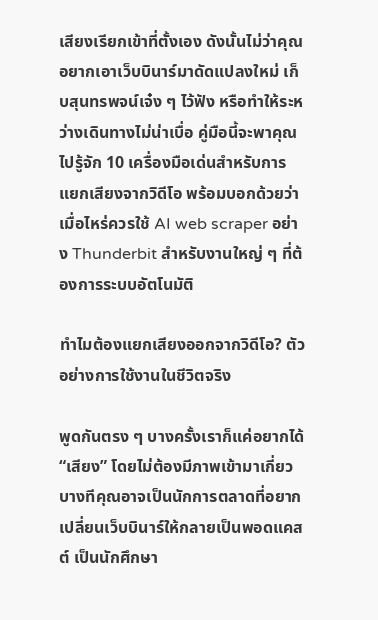เสียงเรียกเข้าที่ตั้งเอง ดังนั้นไม่ว่าคุณอยากเอาเว็บบินาร์มาดัดแปลงใหม่ เก็บสุนทรพจน์เจ๋ง ๆ ไว้ฟัง หรือทำให้ระหว่างเดินทางไม่น่าเบื่อ คู่มือนี้จะพาคุณไปรู้จัก 10 เครื่องมือเด่นสำหรับการแยกเสียงจากวิดีโอ พร้อมบอกด้วยว่าเมื่อไหร่ควรใช้ AI web scraper อย่าง Thunderbit สำหรับงานใหญ่ ๆ ที่ต้องการระบบอัตโนมัติ

ทำไมต้องแยกเสียงออกจากวิดีโอ? ตัวอย่างการใช้งานในชีวิตจริง

พูดกันตรง ๆ บางครั้งเราก็แค่อยากได้ “เสียง” โดยไม่ต้องมีภาพเข้ามาเกี่ยว บางทีคุณอาจเป็นนักการตลาดที่อยากเปลี่ยนเว็บบินาร์ให้กลายเป็นพอดแคสต์ เป็นนักศึกษา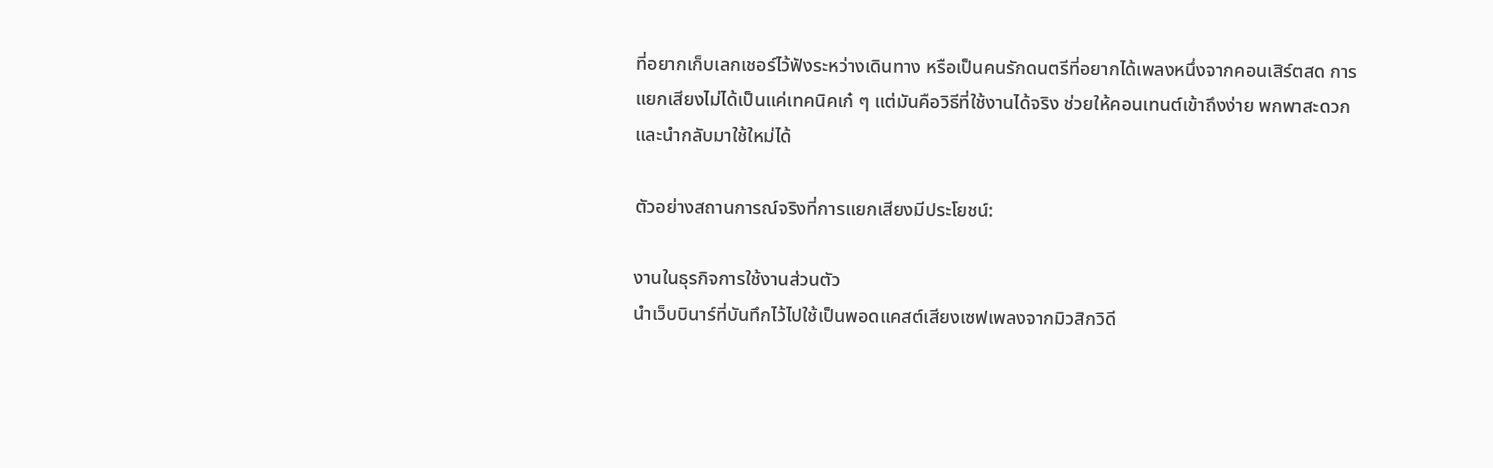ที่อยากเก็บเลกเชอร์ไว้ฟังระหว่างเดินทาง หรือเป็นคนรักดนตรีที่อยากได้เพลงหนึ่งจากคอนเสิร์ตสด การแยกเสียงไม่ได้เป็นแค่เทคนิคเก๋ ๆ แต่มันคือวิธีที่ใช้งานได้จริง ช่วยให้คอนเทนต์เข้าถึงง่าย พกพาสะดวก และนำกลับมาใช้ใหม่ได้

ตัวอย่างสถานการณ์จริงที่การแยกเสียงมีประโยชน์:

งานในธุรกิจการใช้งานส่วนตัว
นำเว็บบินาร์ที่บันทึกไว้ไปใช้เป็นพอดแคสต์เสียงเซฟเพลงจากมิวสิกวิดี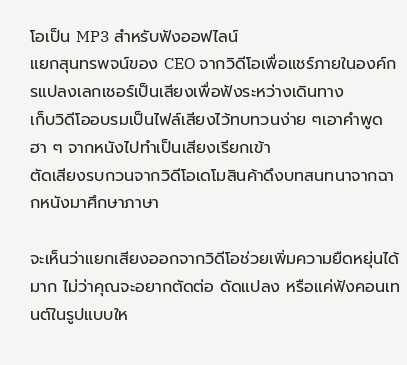โอเป็น MP3 สำหรับฟังออฟไลน์
แยกสุนทรพจน์ของ CEO จากวิดีโอเพื่อแชร์ภายในองค์กรแปลงเลกเชอร์เป็นเสียงเพื่อฟังระหว่างเดินทาง
เก็บวิดีโออบรมเป็นไฟล์เสียงไว้ทบทวนง่าย ๆเอาคำพูดฮา ๆ จากหนังไปทำเป็นเสียงเรียกเข้า
ตัดเสียงรบกวนจากวิดีโอเดโมสินค้าดึงบทสนทนาจากฉากหนังมาศึกษาภาษา

จะเห็นว่าแยกเสียงออกจากวิดีโอช่วยเพิ่มความยืดหยุ่นได้มาก ไม่ว่าคุณจะอยากตัดต่อ ดัดแปลง หรือแค่ฟังคอนเทนต์ในรูปแบบให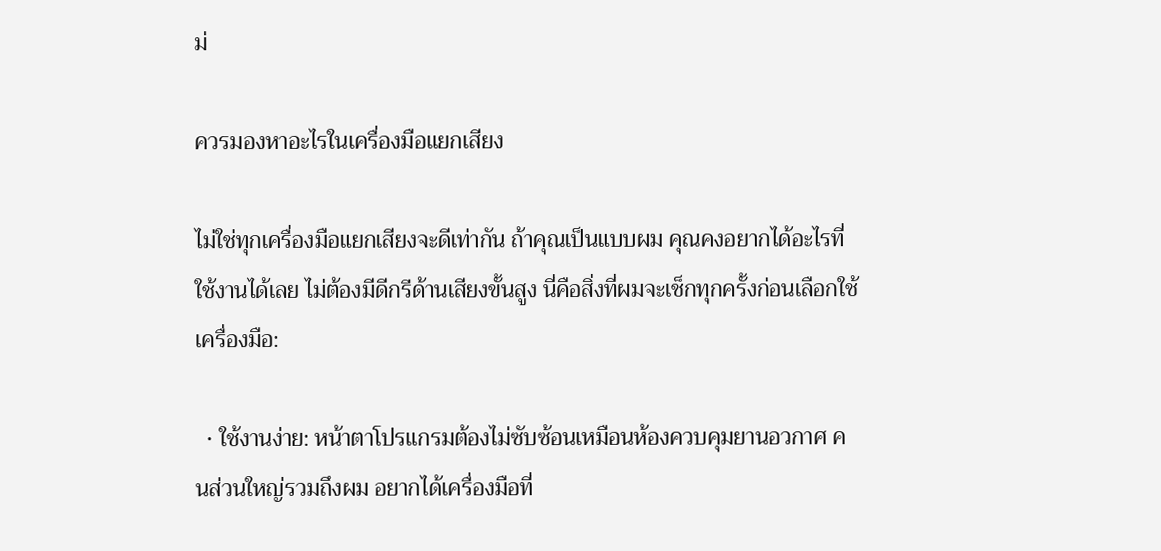ม่

ควรมองหาอะไรในเครื่องมือแยกเสียง

ไม่ใช่ทุกเครื่องมือแยกเสียงจะดีเท่ากัน ถ้าคุณเป็นแบบผม คุณคงอยากได้อะไรที่ใช้งานได้เลย ไม่ต้องมีดีกรีด้านเสียงขั้นสูง นี่คือสิ่งที่ผมจะเช็กทุกครั้งก่อนเลือกใช้เครื่องมือ:

  • ใช้งานง่าย: หน้าตาโปรแกรมต้องไม่ซับซ้อนเหมือนห้องควบคุมยานอวกาศ คนส่วนใหญ่รวมถึงผม อยากได้เครื่องมือที่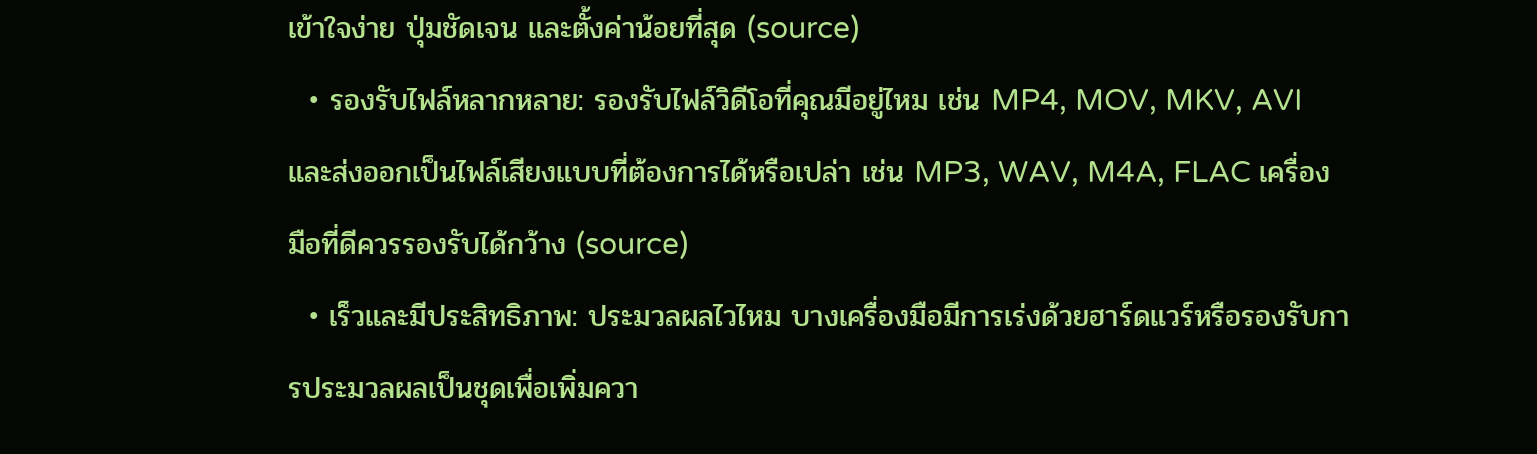เข้าใจง่าย ปุ่มชัดเจน และตั้งค่าน้อยที่สุด (source)
  • รองรับไฟล์หลากหลาย: รองรับไฟล์วิดีโอที่คุณมีอยู่ไหม เช่น MP4, MOV, MKV, AVI และส่งออกเป็นไฟล์เสียงแบบที่ต้องการได้หรือเปล่า เช่น MP3, WAV, M4A, FLAC เครื่องมือที่ดีควรรองรับได้กว้าง (source)
  • เร็วและมีประสิทธิภาพ: ประมวลผลไวไหม บางเครื่องมือมีการเร่งด้วยฮาร์ดแวร์หรือรองรับการประมวลผลเป็นชุดเพื่อเพิ่มควา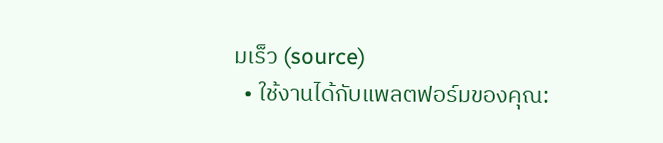มเร็ว (source)
  • ใช้งานได้กับแพลตฟอร์มของคุณ: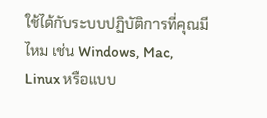ใช้ได้กับระบบปฏิบัติการที่คุณมีไหม เช่น Windows, Mac, Linux หรือแบบ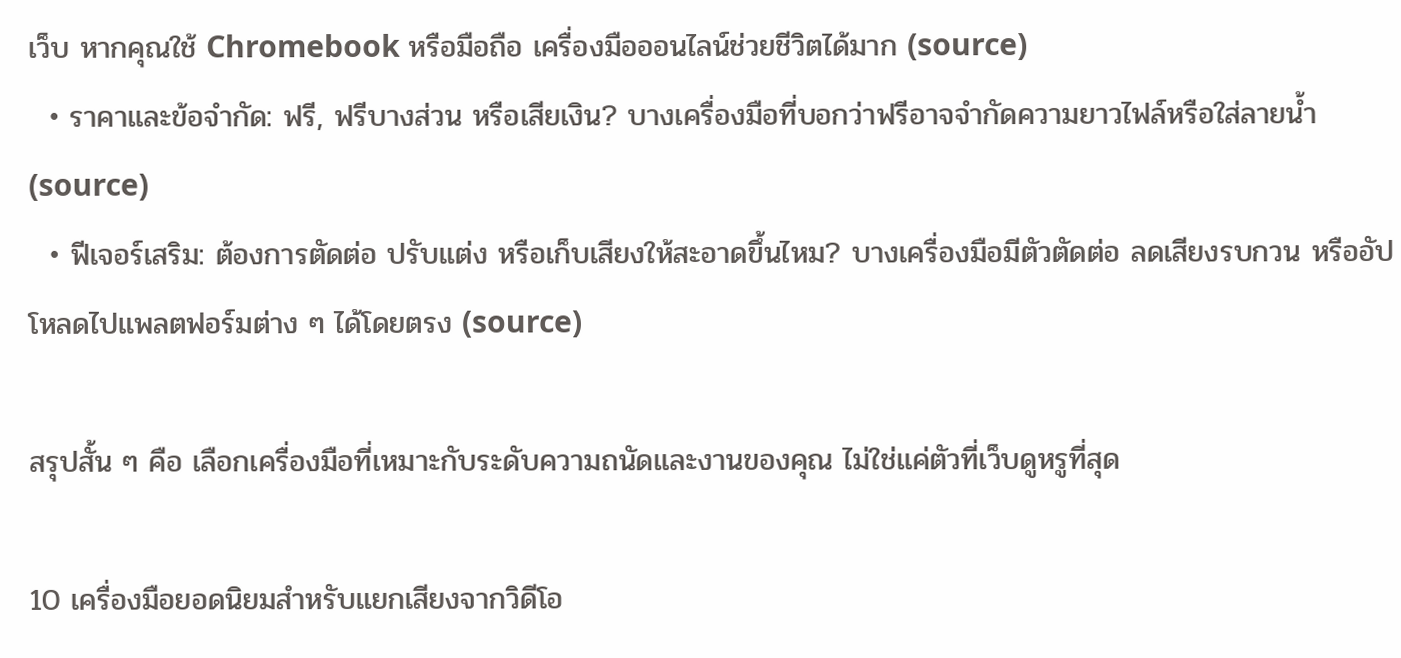เว็บ หากคุณใช้ Chromebook หรือมือถือ เครื่องมือออนไลน์ช่วยชีวิตได้มาก (source)
  • ราคาและข้อจำกัด: ฟรี, ฟรีบางส่วน หรือเสียเงิน? บางเครื่องมือที่บอกว่าฟรีอาจจำกัดความยาวไฟล์หรือใส่ลายน้ำ (source)
  • ฟีเจอร์เสริม: ต้องการตัดต่อ ปรับแต่ง หรือเก็บเสียงให้สะอาดขึ้นไหม? บางเครื่องมือมีตัวตัดต่อ ลดเสียงรบกวน หรืออัปโหลดไปแพลตฟอร์มต่าง ๆ ได้โดยตรง (source)

สรุปสั้น ๆ คือ เลือกเครื่องมือที่เหมาะกับระดับความถนัดและงานของคุณ ไม่ใช่แค่ตัวที่เว็บดูหรูที่สุด

10 เครื่องมือยอดนิยมสำหรับแยกเสียงจากวิดีโอ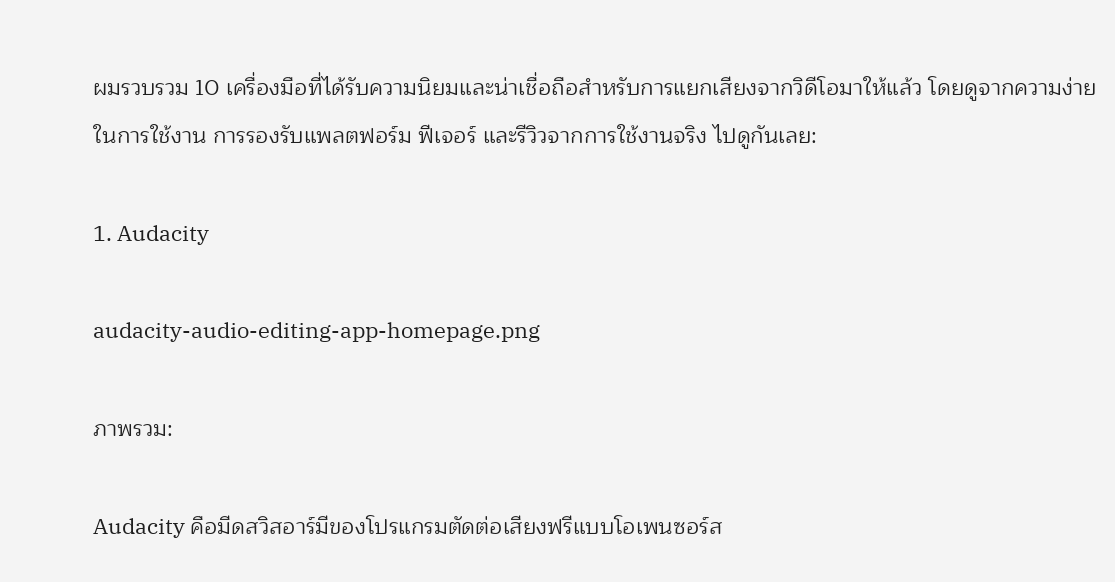ผมรวบรวม 10 เครื่องมือที่ได้รับความนิยมและน่าเชื่อถือสำหรับการแยกเสียงจากวิดีโอมาให้แล้ว โดยดูจากความง่ายในการใช้งาน การรองรับแพลตฟอร์ม ฟีเจอร์ และรีวิวจากการใช้งานจริง ไปดูกันเลย:

1. Audacity

audacity-audio-editing-app-homepage.png

ภาพรวม:

Audacity คือมีดสวิสอาร์มีของโปรแกรมตัดต่อเสียงฟรีแบบโอเพนซอร์ส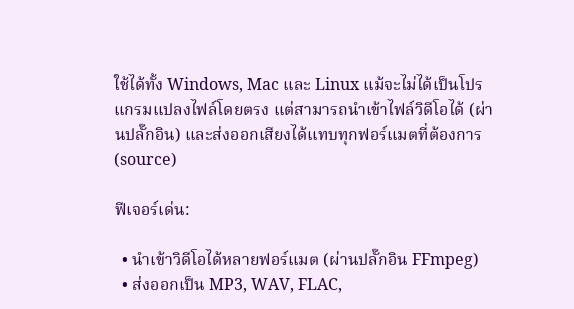ใช้ได้ทั้ง Windows, Mac และ Linux แม้จะไม่ได้เป็นโปรแกรมแปลงไฟล์โดยตรง แต่สามารถนำเข้าไฟล์วิดีโอได้ (ผ่านปลั๊กอิน) และส่งออกเสียงได้แทบทุกฟอร์แมตที่ต้องการ (source)

ฟีเจอร์เด่น:

  • นำเข้าวิดีโอได้หลายฟอร์แมต (ผ่านปลั๊กอิน FFmpeg)
  • ส่งออกเป็น MP3, WAV, FLAC,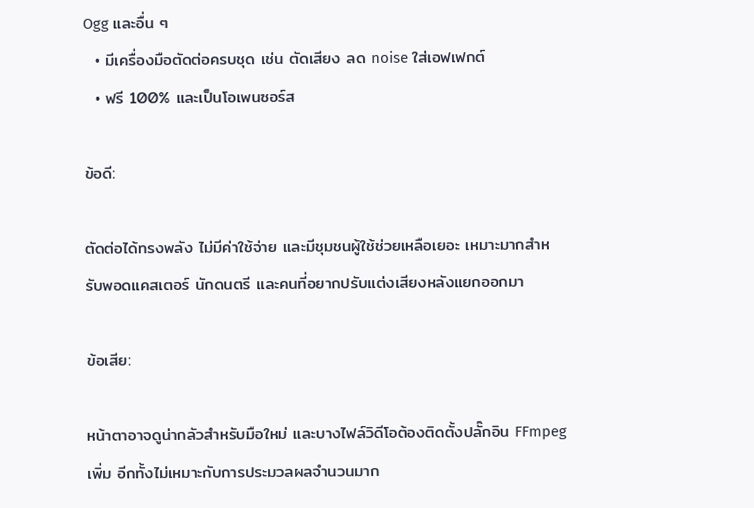Ogg และอื่น ๆ
  • มีเครื่องมือตัดต่อครบชุด เช่น ตัดเสียง ลด noise ใส่เอฟเฟกต์
  • ฟรี 100% และเป็นโอเพนซอร์ส

ข้อดี:

ตัดต่อได้ทรงพลัง ไม่มีค่าใช้จ่าย และมีชุมชนผู้ใช้ช่วยเหลือเยอะ เหมาะมากสำหรับพอดแคสเตอร์ นักดนตรี และคนที่อยากปรับแต่งเสียงหลังแยกออกมา

ข้อเสีย:

หน้าตาอาจดูน่ากลัวสำหรับมือใหม่ และบางไฟล์วิดีโอต้องติดตั้งปลั๊กอิน FFmpeg เพิ่ม อีกทั้งไม่เหมาะกับการประมวลผลจำนวนมาก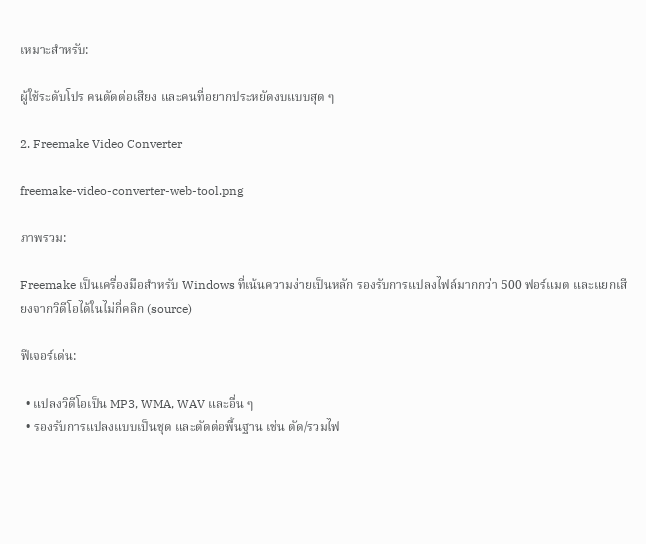เหมาะสำหรับ:

ผู้ใช้ระดับโปร คนตัดต่อเสียง และคนที่อยากประหยัดงบแบบสุด ๆ

2. Freemake Video Converter

freemake-video-converter-web-tool.png

ภาพรวม:

Freemake เป็นเครื่องมือสำหรับ Windows ที่เน้นความง่ายเป็นหลัก รองรับการแปลงไฟล์มากกว่า 500 ฟอร์แมต และแยกเสียงจากวิดีโอได้ในไม่กี่คลิก (source)

ฟีเจอร์เด่น:

  • แปลงวิดีโอเป็น MP3, WMA, WAV และอื่น ๆ
  • รองรับการแปลงแบบเป็นชุด และตัดต่อพื้นฐาน เช่น ตัด/รวมไฟ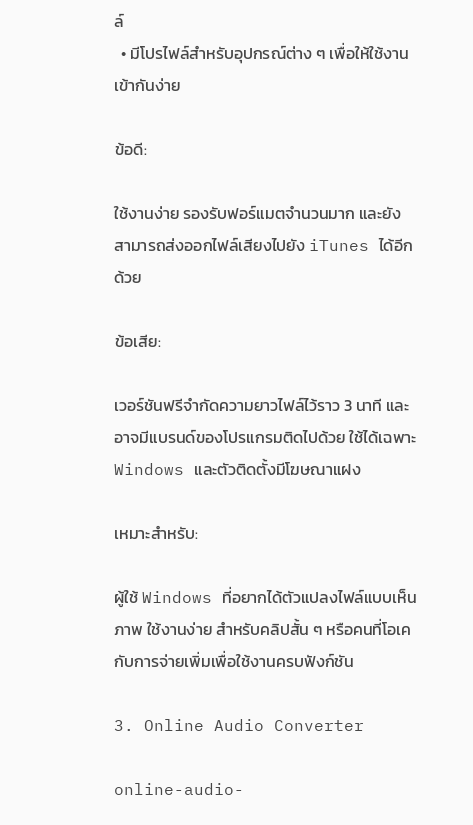ล์
  • มีโปรไฟล์สำหรับอุปกรณ์ต่าง ๆ เพื่อให้ใช้งานเข้ากันง่าย

ข้อดี:

ใช้งานง่าย รองรับฟอร์แมตจำนวนมาก และยังสามารถส่งออกไฟล์เสียงไปยัง iTunes ได้อีกด้วย

ข้อเสีย:

เวอร์ชันฟรีจำกัดความยาวไฟล์ไว้ราว 3 นาที และอาจมีแบรนด์ของโปรแกรมติดไปด้วย ใช้ได้เฉพาะ Windows และตัวติดตั้งมีโฆษณาแฝง

เหมาะสำหรับ:

ผู้ใช้ Windows ที่อยากได้ตัวแปลงไฟล์แบบเห็นภาพ ใช้งานง่าย สำหรับคลิปสั้น ๆ หรือคนที่โอเคกับการจ่ายเพิ่มเพื่อใช้งานครบฟังก์ชัน

3. Online Audio Converter

online-audio-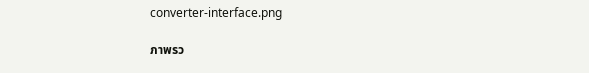converter-interface.png

ภาพรว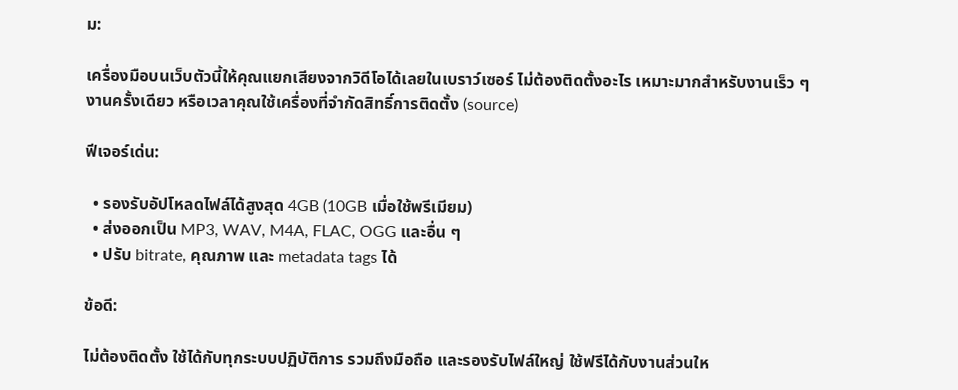ม:

เครื่องมือบนเว็บตัวนี้ให้คุณแยกเสียงจากวิดีโอได้เลยในเบราว์เซอร์ ไม่ต้องติดตั้งอะไร เหมาะมากสำหรับงานเร็ว ๆ งานครั้งเดียว หรือเวลาคุณใช้เครื่องที่จำกัดสิทธิ์การติดตั้ง (source)

ฟีเจอร์เด่น:

  • รองรับอัปโหลดไฟล์ได้สูงสุด 4GB (10GB เมื่อใช้พรีเมียม)
  • ส่งออกเป็น MP3, WAV, M4A, FLAC, OGG และอื่น ๆ
  • ปรับ bitrate, คุณภาพ และ metadata tags ได้

ข้อดี:

ไม่ต้องติดตั้ง ใช้ได้กับทุกระบบปฏิบัติการ รวมถึงมือถือ และรองรับไฟล์ใหญ่ ใช้ฟรีได้กับงานส่วนให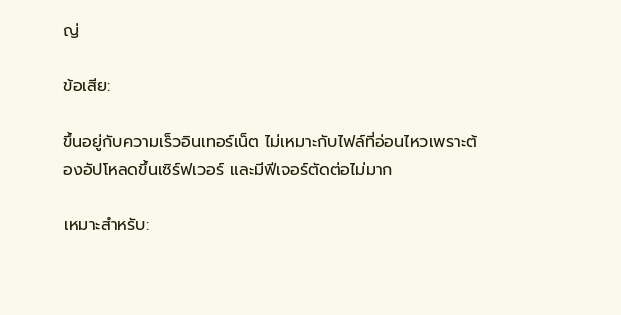ญ่

ข้อเสีย:

ขึ้นอยู่กับความเร็วอินเทอร์เน็ต ไม่เหมาะกับไฟล์ที่อ่อนไหวเพราะต้องอัปโหลดขึ้นเซิร์ฟเวอร์ และมีฟีเจอร์ตัดต่อไม่มาก

เหมาะสำหรับ: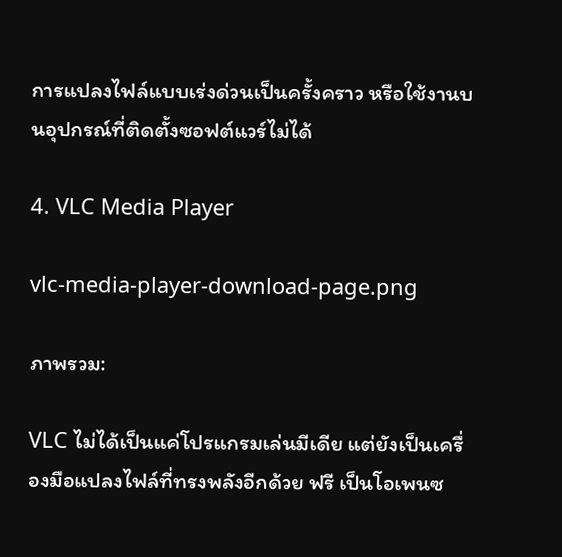การแปลงไฟล์แบบเร่งด่วนเป็นครั้งคราว หรือใช้งานบนอุปกรณ์ที่ติดตั้งซอฟต์แวร์ไม่ได้

4. VLC Media Player

vlc-media-player-download-page.png

ภาพรวม:

VLC ไม่ได้เป็นแค่โปรแกรมเล่นมีเดีย แต่ยังเป็นเครื่องมือแปลงไฟล์ที่ทรงพลังอีกด้วย ฟรี เป็นโอเพนซ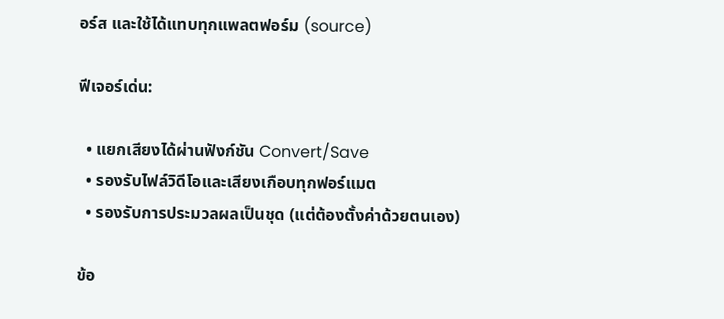อร์ส และใช้ได้แทบทุกแพลตฟอร์ม (source)

ฟีเจอร์เด่น:

  • แยกเสียงได้ผ่านฟังก์ชัน Convert/Save
  • รองรับไฟล์วิดีโอและเสียงเกือบทุกฟอร์แมต
  • รองรับการประมวลผลเป็นชุด (แต่ต้องตั้งค่าด้วยตนเอง)

ข้อ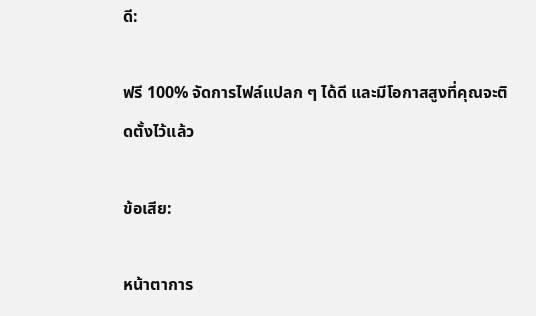ดี:

ฟรี 100% จัดการไฟล์แปลก ๆ ได้ดี และมีโอกาสสูงที่คุณจะติดตั้งไว้แล้ว

ข้อเสีย:

หน้าตาการ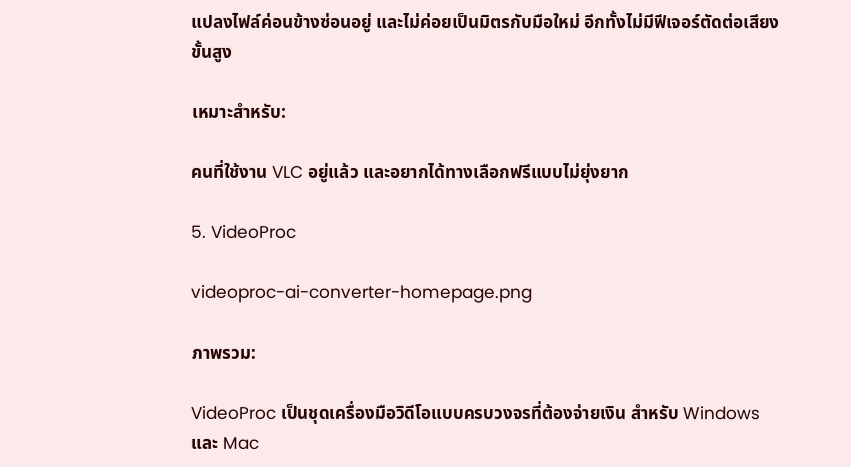แปลงไฟล์ค่อนข้างซ่อนอยู่ และไม่ค่อยเป็นมิตรกับมือใหม่ อีกทั้งไม่มีฟีเจอร์ตัดต่อเสียงขั้นสูง

เหมาะสำหรับ:

คนที่ใช้งาน VLC อยู่แล้ว และอยากได้ทางเลือกฟรีแบบไม่ยุ่งยาก

5. VideoProc

videoproc-ai-converter-homepage.png

ภาพรวม:

VideoProc เป็นชุดเครื่องมือวิดีโอแบบครบวงจรที่ต้องจ่ายเงิน สำหรับ Windows และ Mac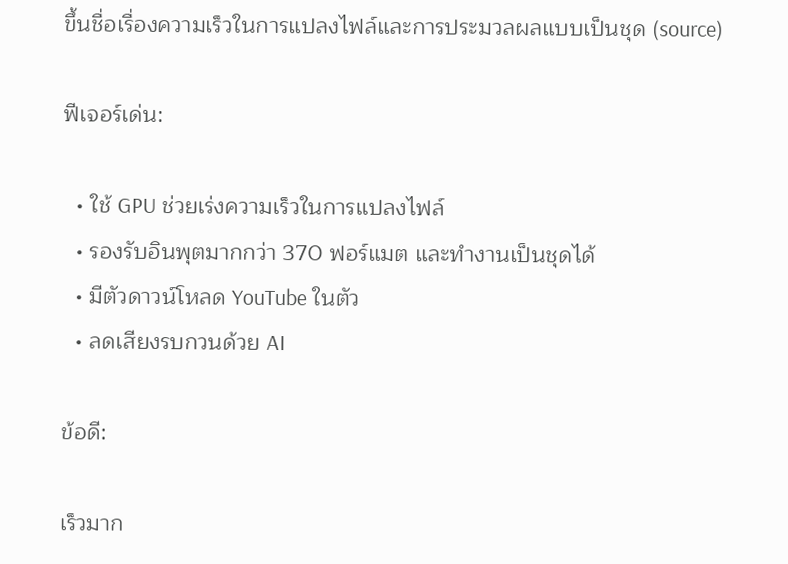ขึ้นชื่อเรื่องความเร็วในการแปลงไฟล์และการประมวลผลแบบเป็นชุด (source)

ฟีเจอร์เด่น:

  • ใช้ GPU ช่วยเร่งความเร็วในการแปลงไฟล์
  • รองรับอินพุตมากกว่า 370 ฟอร์แมต และทำงานเป็นชุดได้
  • มีตัวดาวน์โหลด YouTube ในตัว
  • ลดเสียงรบกวนด้วย AI

ข้อดี:

เร็วมาก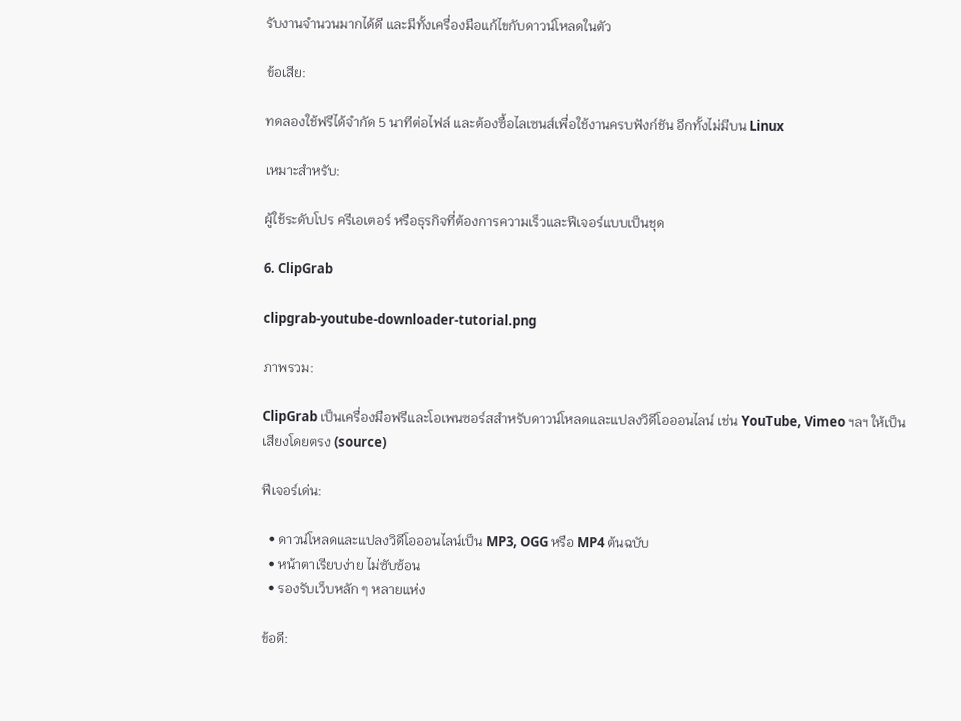รับงานจำนวนมากได้ดี และมีทั้งเครื่องมือแก้ไขกับดาวน์โหลดในตัว

ข้อเสีย:

ทดลองใช้ฟรีได้จำกัด 5 นาทีต่อไฟล์ และต้องซื้อไลเซนส์เพื่อใช้งานครบฟังก์ชัน อีกทั้งไม่มีบน Linux

เหมาะสำหรับ:

ผู้ใช้ระดับโปร ครีเอเตอร์ หรือธุรกิจที่ต้องการความเร็วและฟีเจอร์แบบเป็นชุด

6. ClipGrab

clipgrab-youtube-downloader-tutorial.png

ภาพรวม:

ClipGrab เป็นเครื่องมือฟรีและโอเพนซอร์สสำหรับดาวน์โหลดและแปลงวิดีโอออนไลน์ เช่น YouTube, Vimeo ฯลฯ ให้เป็นเสียงโดยตรง (source)

ฟีเจอร์เด่น:

  • ดาวน์โหลดและแปลงวิดีโอออนไลน์เป็น MP3, OGG หรือ MP4 ต้นฉบับ
  • หน้าตาเรียบง่าย ไม่ซับซ้อน
  • รองรับเว็บหลัก ๆ หลายแห่ง

ข้อดี: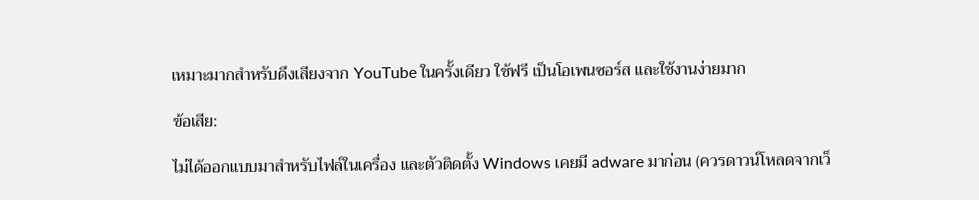เหมาะมากสำหรับดึงเสียงจาก YouTube ในครั้งเดียว ใช้ฟรี เป็นโอเพนซอร์ส และใช้งานง่ายมาก

ข้อเสีย:

ไม่ได้ออกแบบมาสำหรับไฟล์ในเครื่อง และตัวติดตั้ง Windows เคยมี adware มาก่อน (ควรดาวน์โหลดจากเว็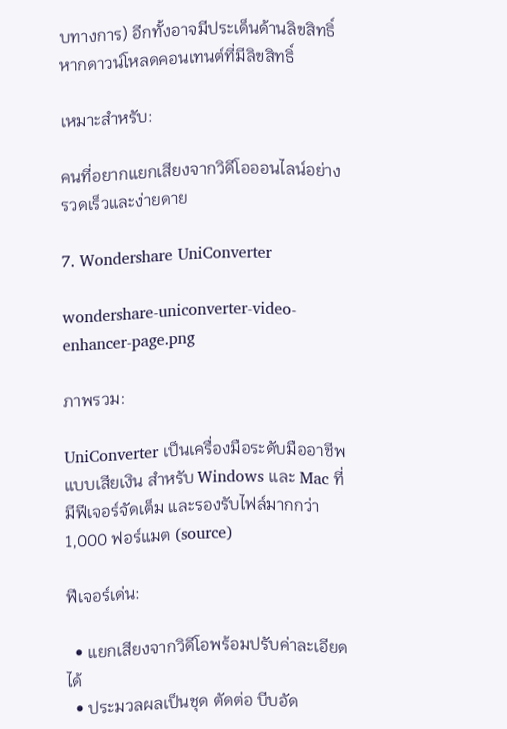บทางการ) อีกทั้งอาจมีประเด็นด้านลิขสิทธิ์หากดาวน์โหลดคอนเทนต์ที่มีลิขสิทธิ์

เหมาะสำหรับ:

คนที่อยากแยกเสียงจากวิดีโอออนไลน์อย่างรวดเร็วและง่ายดาย

7. Wondershare UniConverter

wondershare-uniconverter-video-enhancer-page.png

ภาพรวม:

UniConverter เป็นเครื่องมือระดับมืออาชีพแบบเสียเงิน สำหรับ Windows และ Mac ที่มีฟีเจอร์จัดเต็ม และรองรับไฟล์มากกว่า 1,000 ฟอร์แมต (source)

ฟีเจอร์เด่น:

  • แยกเสียงจากวิดีโอพร้อมปรับค่าละเอียดได้
  • ประมวลผลเป็นชุด ตัดต่อ บีบอัด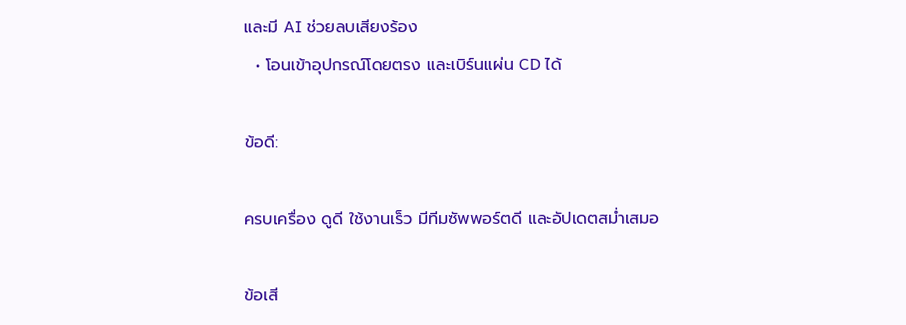และมี AI ช่วยลบเสียงร้อง
  • โอนเข้าอุปกรณ์โดยตรง และเบิร์นแผ่น CD ได้

ข้อดี:

ครบเครื่อง ดูดี ใช้งานเร็ว มีทีมซัพพอร์ตดี และอัปเดตสม่ำเสมอ

ข้อเสี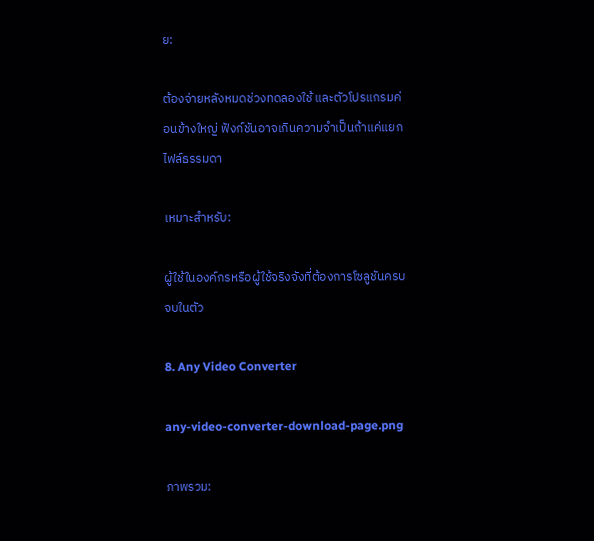ย:

ต้องจ่ายหลังหมดช่วงทดลองใช้ และตัวโปรแกรมค่อนข้างใหญ่ ฟังก์ชันอาจเกินความจำเป็นถ้าแค่แยกไฟล์ธรรมดา

เหมาะสำหรับ:

ผู้ใช้ในองค์กรหรือผู้ใช้จริงจังที่ต้องการโซลูชันครบจบในตัว

8. Any Video Converter

any-video-converter-download-page.png

ภาพรวม: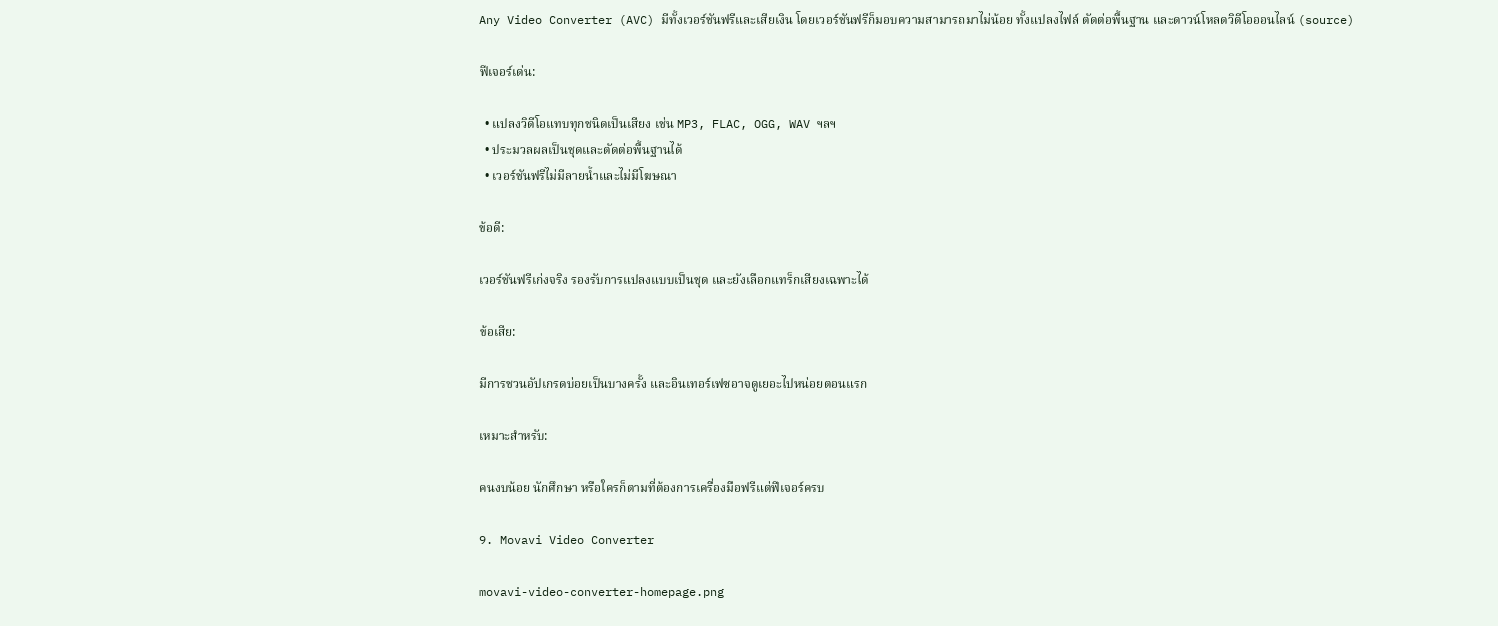Any Video Converter (AVC) มีทั้งเวอร์ชันฟรีและเสียเงิน โดยเวอร์ชันฟรีก็มอบความสามารถมาไม่น้อย ทั้งแปลงไฟล์ ตัดต่อพื้นฐาน และดาวน์โหลดวิดีโอออนไลน์ (source)

ฟีเจอร์เด่น:

  • แปลงวิดีโอแทบทุกชนิดเป็นเสียง เช่น MP3, FLAC, OGG, WAV ฯลฯ
  • ประมวลผลเป็นชุดและตัดต่อพื้นฐานได้
  • เวอร์ชันฟรีไม่มีลายน้ำและไม่มีโฆษณา

ข้อดี:

เวอร์ชันฟรีเก่งจริง รองรับการแปลงแบบเป็นชุด และยังเลือกแทร็กเสียงเฉพาะได้

ข้อเสีย:

มีการชวนอัปเกรดบ่อยเป็นบางครั้ง และอินเทอร์เฟซอาจดูเยอะไปหน่อยตอนแรก

เหมาะสำหรับ:

คนงบน้อย นักศึกษา หรือใครก็ตามที่ต้องการเครื่องมือฟรีแต่ฟีเจอร์ครบ

9. Movavi Video Converter

movavi-video-converter-homepage.png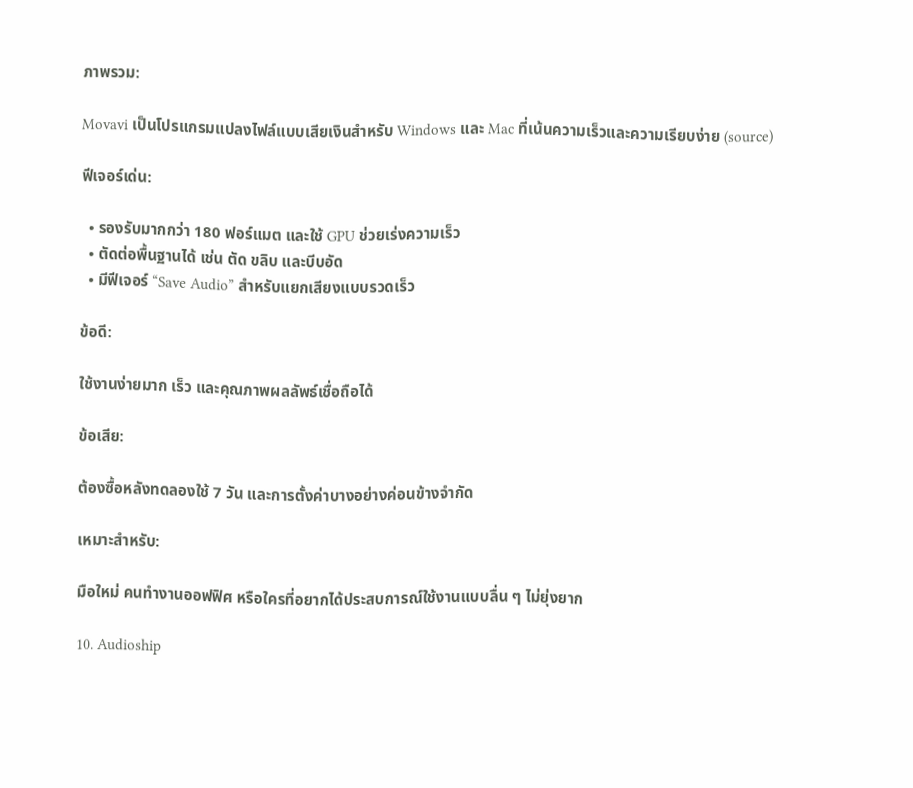ภาพรวม:

Movavi เป็นโปรแกรมแปลงไฟล์แบบเสียเงินสำหรับ Windows และ Mac ที่เน้นความเร็วและความเรียบง่าย (source)

ฟีเจอร์เด่น:

  • รองรับมากกว่า 180 ฟอร์แมต และใช้ GPU ช่วยเร่งความเร็ว
  • ตัดต่อพื้นฐานได้ เช่น ตัด ขลิบ และบีบอัด
  • มีฟีเจอร์ “Save Audio” สำหรับแยกเสียงแบบรวดเร็ว

ข้อดี:

ใช้งานง่ายมาก เร็ว และคุณภาพผลลัพธ์เชื่อถือได้

ข้อเสีย:

ต้องซื้อหลังทดลองใช้ 7 วัน และการตั้งค่าบางอย่างค่อนข้างจำกัด

เหมาะสำหรับ:

มือใหม่ คนทำงานออฟฟิศ หรือใครที่อยากได้ประสบการณ์ใช้งานแบบลื่น ๆ ไม่ยุ่งยาก

10. Audioship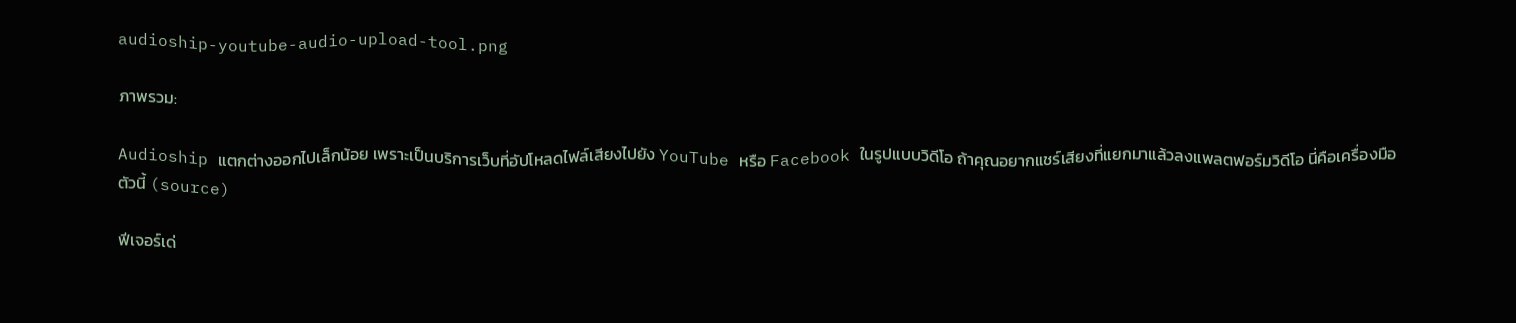audioship-youtube-audio-upload-tool.png

ภาพรวม:

Audioship แตกต่างออกไปเล็กน้อย เพราะเป็นบริการเว็บที่อัปโหลดไฟล์เสียงไปยัง YouTube หรือ Facebook ในรูปแบบวิดีโอ ถ้าคุณอยากแชร์เสียงที่แยกมาแล้วลงแพลตฟอร์มวิดีโอ นี่คือเครื่องมือตัวนี้ (source)

ฟีเจอร์เด่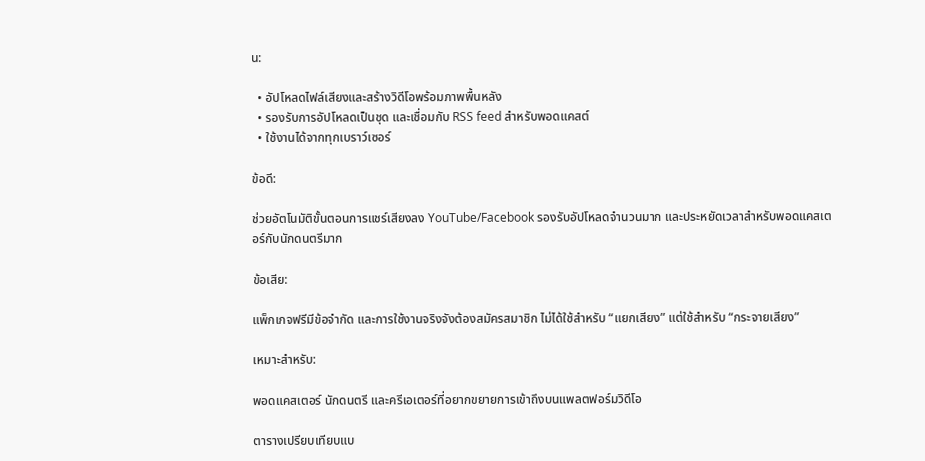น:

  • อัปโหลดไฟล์เสียงและสร้างวิดีโอพร้อมภาพพื้นหลัง
  • รองรับการอัปโหลดเป็นชุด และเชื่อมกับ RSS feed สำหรับพอดแคสต์
  • ใช้งานได้จากทุกเบราว์เซอร์

ข้อดี:

ช่วยอัตโนมัติขั้นตอนการแชร์เสียงลง YouTube/Facebook รองรับอัปโหลดจำนวนมาก และประหยัดเวลาสำหรับพอดแคสเตอร์กับนักดนตรีมาก

ข้อเสีย:

แพ็กเกจฟรีมีข้อจำกัด และการใช้งานจริงจังต้องสมัครสมาชิก ไม่ได้ใช้สำหรับ “แยกเสียง” แต่ใช้สำหรับ “กระจายเสียง”

เหมาะสำหรับ:

พอดแคสเตอร์ นักดนตรี และครีเอเตอร์ที่อยากขยายการเข้าถึงบนแพลตฟอร์มวิดีโอ

ตารางเปรียบเทียบแบ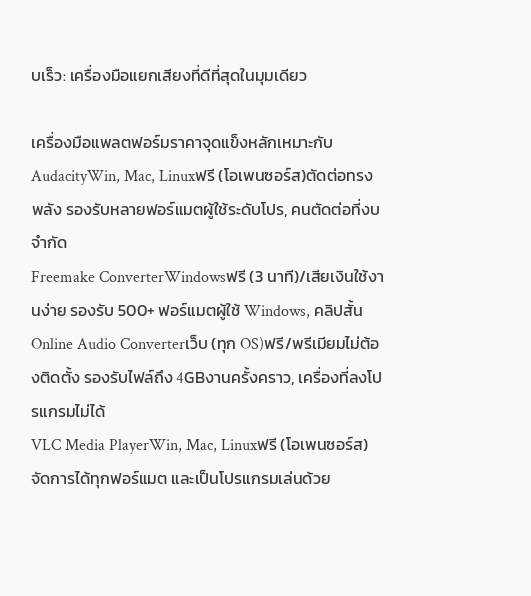บเร็ว: เครื่องมือแยกเสียงที่ดีที่สุดในมุมเดียว

เครื่องมือแพลตฟอร์มราคาจุดแข็งหลักเหมาะกับ
AudacityWin, Mac, Linuxฟรี (โอเพนซอร์ส)ตัดต่อทรงพลัง รองรับหลายฟอร์แมตผู้ใช้ระดับโปร, คนตัดต่อที่งบจำกัด
Freemake ConverterWindowsฟรี (3 นาที)/เสียเงินใช้งานง่าย รองรับ 500+ ฟอร์แมตผู้ใช้ Windows, คลิปสั้น
Online Audio Converterเว็บ (ทุก OS)ฟรี/พรีเมียมไม่ต้องติดตั้ง รองรับไฟล์ถึง 4GBงานครั้งคราว, เครื่องที่ลงโปรแกรมไม่ได้
VLC Media PlayerWin, Mac, Linuxฟรี (โอเพนซอร์ส)จัดการได้ทุกฟอร์แมต และเป็นโปรแกรมเล่นด้วย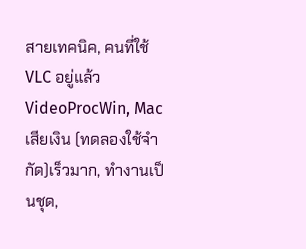สายเทคนิค, คนที่ใช้ VLC อยู่แล้ว
VideoProcWin, Macเสียเงิน (ทดลองใช้จำกัด)เร็วมาก, ทำงานเป็นชุด,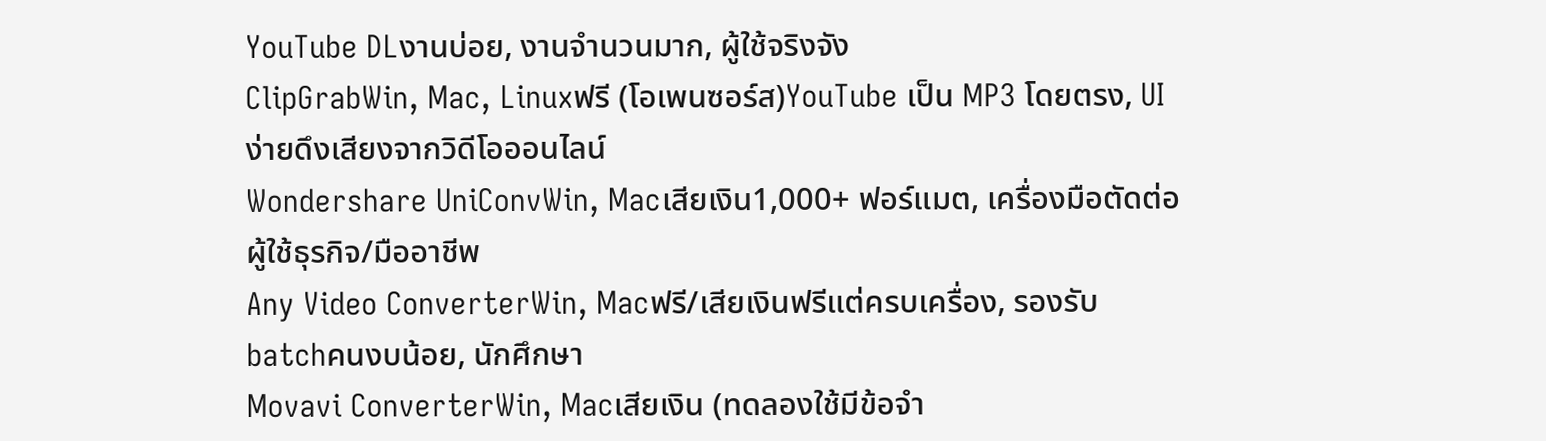YouTube DLงานบ่อย, งานจำนวนมาก, ผู้ใช้จริงจัง
ClipGrabWin, Mac, Linuxฟรี (โอเพนซอร์ส)YouTube เป็น MP3 โดยตรง, UI ง่ายดึงเสียงจากวิดีโอออนไลน์
Wondershare UniConvWin, Macเสียเงิน1,000+ ฟอร์แมต, เครื่องมือตัดต่อผู้ใช้ธุรกิจ/มืออาชีพ
Any Video ConverterWin, Macฟรี/เสียเงินฟรีแต่ครบเครื่อง, รองรับ batchคนงบน้อย, นักศึกษา
Movavi ConverterWin, Macเสียเงิน (ทดลองใช้มีข้อจำ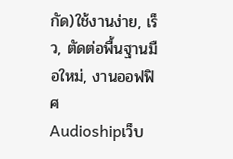กัด)ใช้งานง่าย, เร็ว, ตัดต่อพื้นฐานมือใหม่, งานออฟฟิศ
Audioshipเว็บ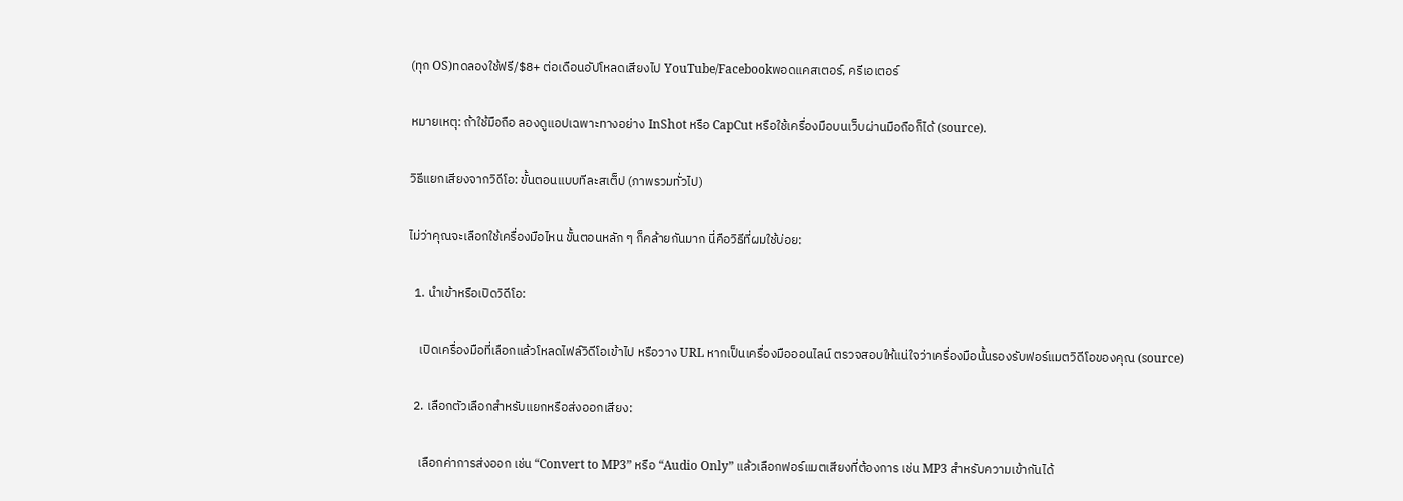(ทุก OS)ทดลองใช้ฟรี/$8+ ต่อเดือนอัปโหลดเสียงไป YouTube/Facebookพอดแคสเตอร์, ครีเอเตอร์

หมายเหตุ: ถ้าใช้มือถือ ลองดูแอปเฉพาะทางอย่าง InShot หรือ CapCut หรือใช้เครื่องมือบนเว็บผ่านมือถือก็ได้ (source).

วิธีแยกเสียงจากวิดีโอ: ขั้นตอนแบบทีละสเต็ป (ภาพรวมทั่วไป)

ไม่ว่าคุณจะเลือกใช้เครื่องมือไหน ขั้นตอนหลัก ๆ ก็คล้ายกันมาก นี่คือวิธีที่ผมใช้บ่อย:

  1. นำเข้าหรือเปิดวิดีโอ:

    เปิดเครื่องมือที่เลือกแล้วโหลดไฟล์วิดีโอเข้าไป หรือวาง URL หากเป็นเครื่องมือออนไลน์ ตรวจสอบให้แน่ใจว่าเครื่องมือนั้นรองรับฟอร์แมตวิดีโอของคุณ (source)

  2. เลือกตัวเลือกสำหรับแยกหรือส่งออกเสียง:

    เลือกค่าการส่งออก เช่น “Convert to MP3” หรือ “Audio Only” แล้วเลือกฟอร์แมตเสียงที่ต้องการ เช่น MP3 สำหรับความเข้ากันได้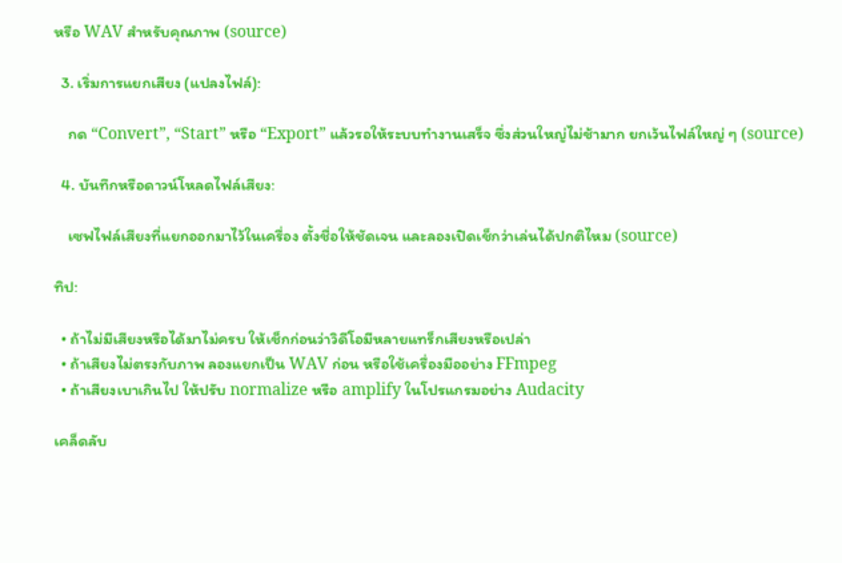หรือ WAV สำหรับคุณภาพ (source)

  3. เริ่มการแยกเสียง (แปลงไฟล์):

    กด “Convert”, “Start” หรือ “Export” แล้วรอให้ระบบทำงานเสร็จ ซึ่งส่วนใหญ่ไม่ช้ามาก ยกเว้นไฟล์ใหญ่ ๆ (source)

  4. บันทึกหรือดาวน์โหลดไฟล์เสียง:

    เซฟไฟล์เสียงที่แยกออกมาไว้ในเครื่อง ตั้งชื่อให้ชัดเจน และลองเปิดเช็กว่าเล่นได้ปกติไหม (source)

ทิป:

  • ถ้าไม่มีเสียงหรือได้มาไม่ครบ ให้เช็กก่อนว่าวิดีโอมีหลายแทร็กเสียงหรือเปล่า
  • ถ้าเสียงไม่ตรงกับภาพ ลองแยกเป็น WAV ก่อน หรือใช้เครื่องมืออย่าง FFmpeg
  • ถ้าเสียงเบาเกินไป ให้ปรับ normalize หรือ amplify ในโปรแกรมอย่าง Audacity

เคล็ดลับ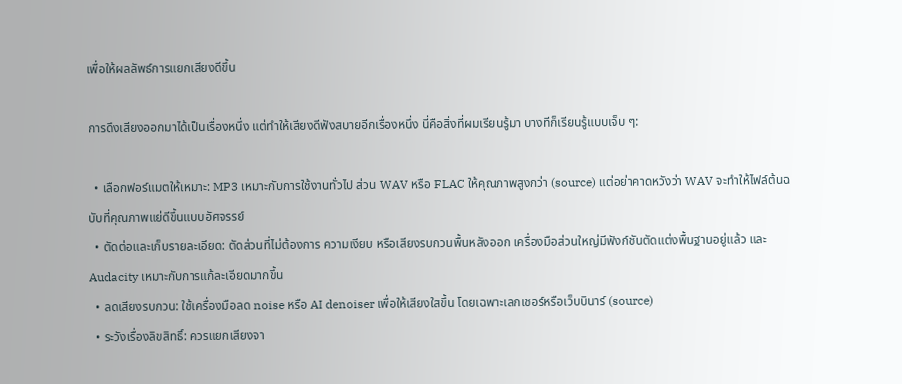เพื่อให้ผลลัพธ์การแยกเสียงดีขึ้น

การดึงเสียงออกมาได้เป็นเรื่องหนึ่ง แต่ทำให้เสียงดีฟังสบายอีกเรื่องหนึ่ง นี่คือสิ่งที่ผมเรียนรู้มา บางทีก็เรียนรู้แบบเจ็บ ๆ:

  • เลือกฟอร์แมตให้เหมาะ: MP3 เหมาะกับการใช้งานทั่วไป ส่วน WAV หรือ FLAC ให้คุณภาพสูงกว่า (source) แต่อย่าคาดหวังว่า WAV จะทำให้ไฟล์ต้นฉบับที่คุณภาพแย่ดีขึ้นแบบอัศจรรย์
  • ตัดต่อและเก็บรายละเอียด: ตัดส่วนที่ไม่ต้องการ ความเงียบ หรือเสียงรบกวนพื้นหลังออก เครื่องมือส่วนใหญ่มีฟังก์ชันตัดแต่งพื้นฐานอยู่แล้ว และ Audacity เหมาะกับการแก้ละเอียดมากขึ้น
  • ลดเสียงรบกวน: ใช้เครื่องมือลด noise หรือ AI denoiser เพื่อให้เสียงใสขึ้น โดยเฉพาะเลกเชอร์หรือเว็บบินาร์ (source)
  • ระวังเรื่องลิขสิทธิ์: ควรแยกเสียงจา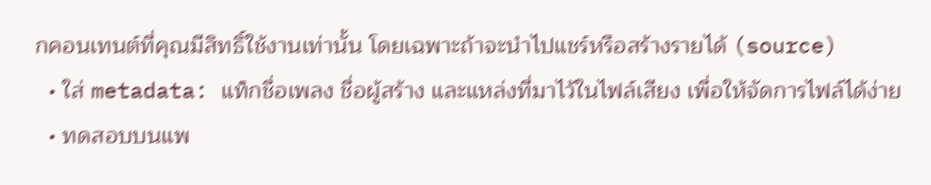กคอนเทนต์ที่คุณมีสิทธิ์ใช้งานเท่านั้น โดยเฉพาะถ้าจะนำไปแชร์หรือสร้างรายได้ (source)
  • ใส่ metadata: แท็กชื่อเพลง ชื่อผู้สร้าง และแหล่งที่มาไว้ในไฟล์เสียง เพื่อให้จัดการไฟล์ได้ง่าย
  • ทดสอบบนแพ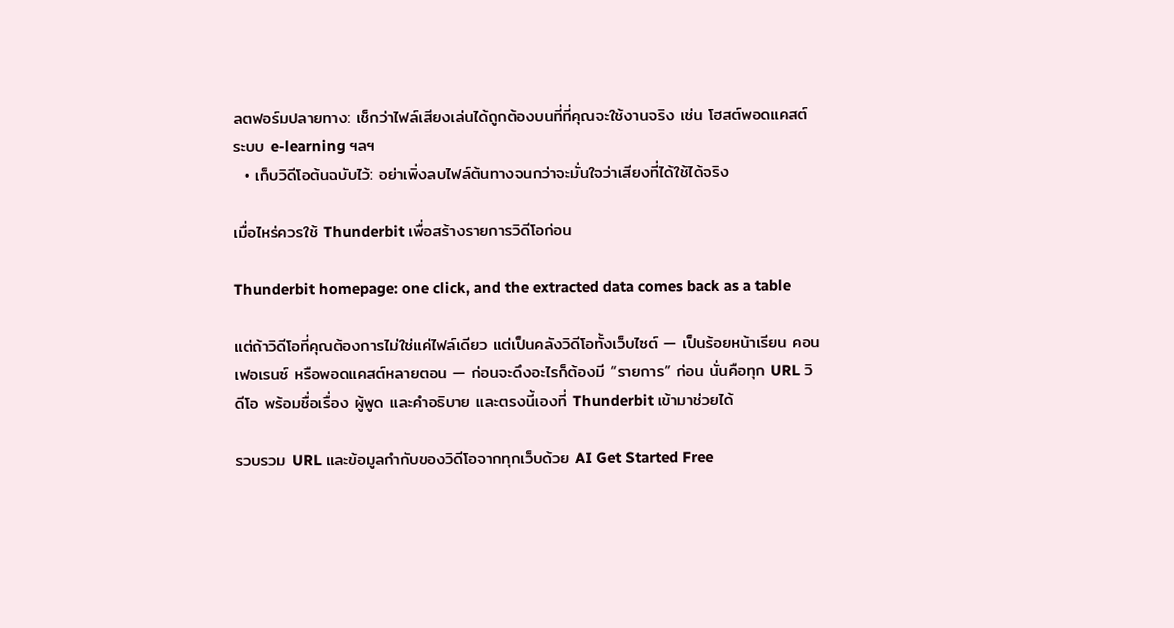ลตฟอร์มปลายทาง: เช็กว่าไฟล์เสียงเล่นได้ถูกต้องบนที่ที่คุณจะใช้งานจริง เช่น โฮสต์พอดแคสต์ ระบบ e-learning ฯลฯ
  • เก็บวิดีโอต้นฉบับไว้: อย่าเพิ่งลบไฟล์ต้นทางจนกว่าจะมั่นใจว่าเสียงที่ได้ใช้ได้จริง

เมื่อไหร่ควรใช้ Thunderbit เพื่อสร้างรายการวิดีโอก่อน

Thunderbit homepage: one click, and the extracted data comes back as a table

แต่ถ้าวิดีโอที่คุณต้องการไม่ใช่แค่ไฟล์เดียว แต่เป็นคลังวิดีโอทั้งเว็บไซต์ — เป็นร้อยหน้าเรียน คอนเฟอเรนซ์ หรือพอดแคสต์หลายตอน — ก่อนจะดึงอะไรก็ต้องมี “รายการ” ก่อน นั่นคือทุก URL วิดีโอ พร้อมชื่อเรื่อง ผู้พูด และคำอธิบาย และตรงนี้เองที่ Thunderbit เข้ามาช่วยได้

รวบรวม URL และข้อมูลกำกับของวิดีโอจากทุกเว็บด้วย AI Get Started Free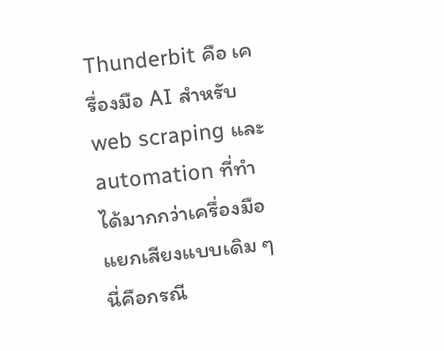Thunderbit คือ เครื่องมือ AI สำหรับ web scraping และ automation ที่ทำได้มากกว่าเครื่องมือแยกเสียงแบบเดิม ๆ นี่คือกรณี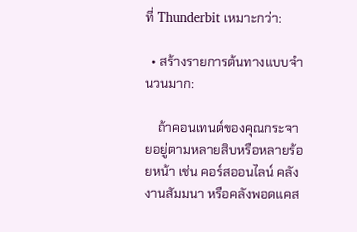ที่ Thunderbit เหมาะกว่า:

  • สร้างรายการต้นทางแบบจำนวนมาก:

    ถ้าคอนเทนต์ของคุณกระจายอยู่ตามหลายสิบหรือหลายร้อยหน้า เช่น คอร์สออนไลน์ คลังงานสัมมนา หรือคลังพอดแคส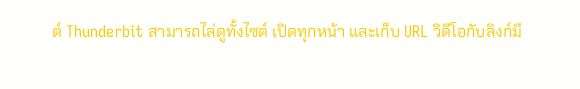ต์ Thunderbit สามารถไล่ดูทั้งไซต์ เปิดทุกหน้า และเก็บ URL วิดีโอกับลิงก์มี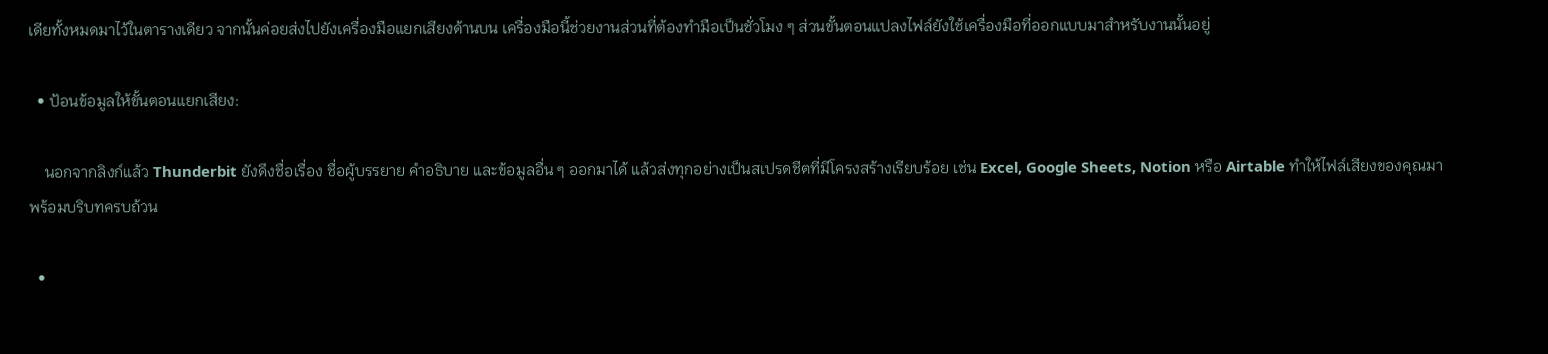เดียทั้งหมดมาไว้ในตารางเดียว จากนั้นค่อยส่งไปยังเครื่องมือแยกเสียงด้านบน เครื่องมือนี้ช่วยงานส่วนที่ต้องทำมือเป็นชั่วโมง ๆ ส่วนขั้นตอนแปลงไฟล์ยังใช้เครื่องมือที่ออกแบบมาสำหรับงานนั้นอยู่

  • ป้อนข้อมูลให้ขั้นตอนแยกเสียง:

    นอกจากลิงก์แล้ว Thunderbit ยังดึงชื่อเรื่อง ชื่อผู้บรรยาย คำอธิบาย และข้อมูลอื่น ๆ ออกมาได้ แล้วส่งทุกอย่างเป็นสเปรดชีตที่มีโครงสร้างเรียบร้อย เช่น Excel, Google Sheets, Notion หรือ Airtable ทำให้ไฟล์เสียงของคุณมาพร้อมบริบทครบถ้วน

  •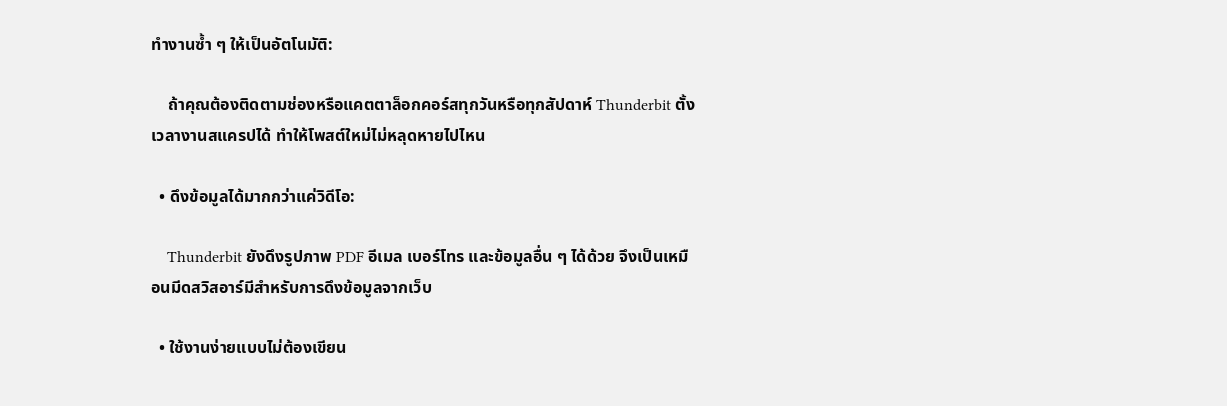ทำงานซ้ำ ๆ ให้เป็นอัตโนมัติ:

    ถ้าคุณต้องติดตามช่องหรือแคตตาล็อกคอร์สทุกวันหรือทุกสัปดาห์ Thunderbit ตั้งเวลางานสแครปได้ ทำให้โพสต์ใหม่ไม่หลุดหายไปไหน

  • ดึงข้อมูลได้มากกว่าแค่วิดีโอ:

    Thunderbit ยังดึงรูปภาพ PDF อีเมล เบอร์โทร และข้อมูลอื่น ๆ ได้ด้วย จึงเป็นเหมือนมีดสวิสอาร์มีสำหรับการดึงข้อมูลจากเว็บ

  • ใช้งานง่ายแบบไม่ต้องเขียน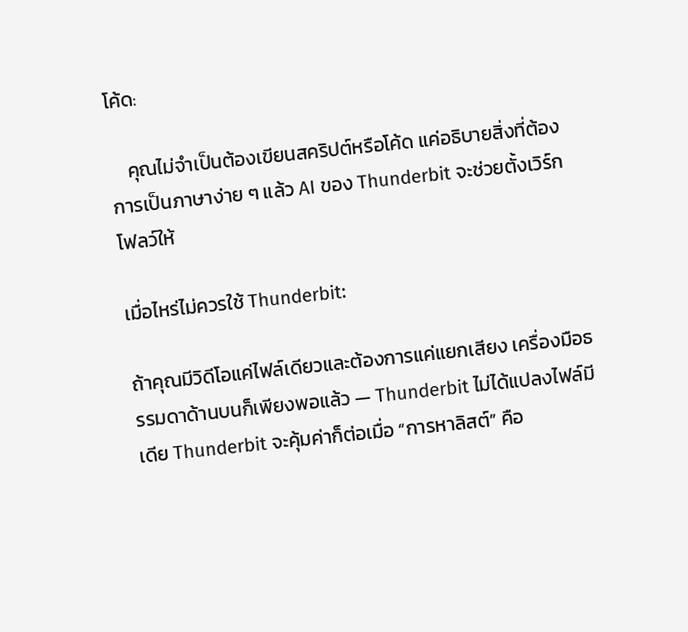โค้ด:

    คุณไม่จำเป็นต้องเขียนสคริปต์หรือโค้ด แค่อธิบายสิ่งที่ต้องการเป็นภาษาง่าย ๆ แล้ว AI ของ Thunderbit จะช่วยตั้งเวิร์กโฟลว์ให้

เมื่อไหร่ไม่ควรใช้ Thunderbit:

ถ้าคุณมีวิดีโอแค่ไฟล์เดียวและต้องการแค่แยกเสียง เครื่องมือธรรมดาด้านบนก็เพียงพอแล้ว — Thunderbit ไม่ได้แปลงไฟล์มีเดีย Thunderbit จะคุ้มค่าก็ต่อเมื่อ “การหาลิสต์” คือ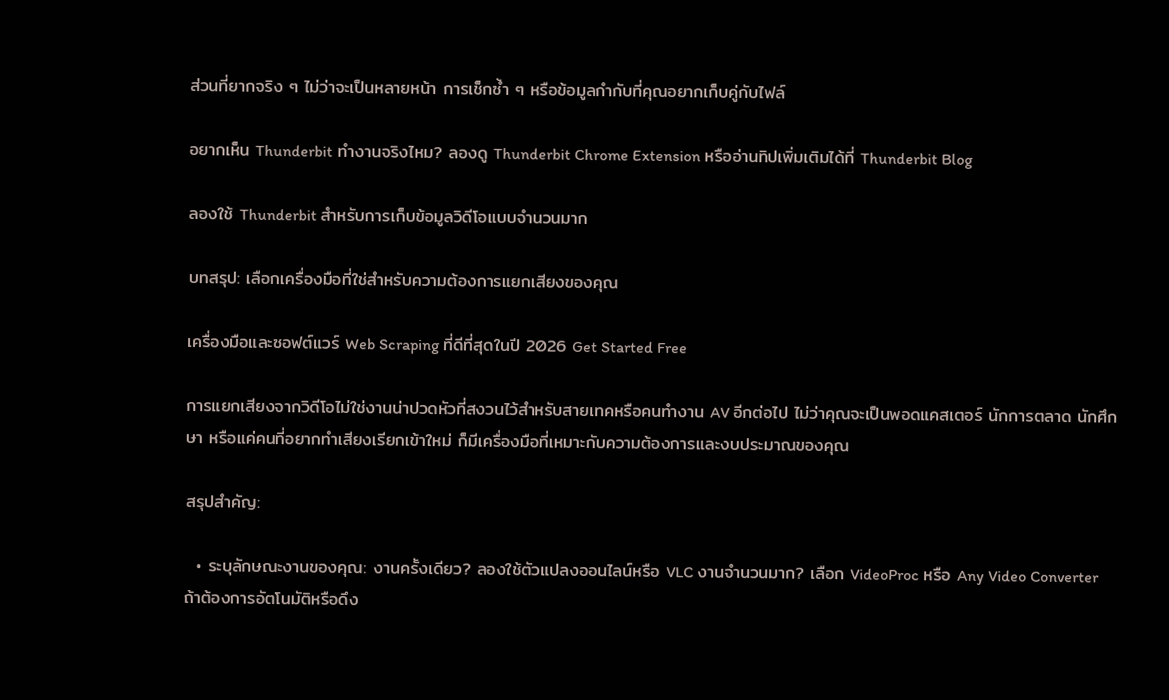ส่วนที่ยากจริง ๆ ไม่ว่าจะเป็นหลายหน้า การเช็กซ้ำ ๆ หรือข้อมูลกำกับที่คุณอยากเก็บคู่กับไฟล์

อยากเห็น Thunderbit ทำงานจริงไหม? ลองดู Thunderbit Chrome Extension หรืออ่านทิปเพิ่มเติมได้ที่ Thunderbit Blog

ลองใช้ Thunderbit สำหรับการเก็บข้อมูลวิดีโอแบบจำนวนมาก

บทสรุป: เลือกเครื่องมือที่ใช่สำหรับความต้องการแยกเสียงของคุณ

เครื่องมือและซอฟต์แวร์ Web Scraping ที่ดีที่สุดในปี 2026 Get Started Free

การแยกเสียงจากวิดีโอไม่ใช่งานน่าปวดหัวที่สงวนไว้สำหรับสายเทคหรือคนทำงาน AV อีกต่อไป ไม่ว่าคุณจะเป็นพอดแคสเตอร์ นักการตลาด นักศึกษา หรือแค่คนที่อยากทำเสียงเรียกเข้าใหม่ ก็มีเครื่องมือที่เหมาะกับความต้องการและงบประมาณของคุณ

สรุปสำคัญ:

  • ระบุลักษณะงานของคุณ: งานครั้งเดียว? ลองใช้ตัวแปลงออนไลน์หรือ VLC งานจำนวนมาก? เลือก VideoProc หรือ Any Video Converter ถ้าต้องการอัตโนมัติหรือดึง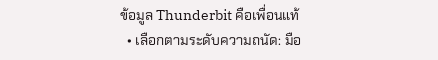ข้อมูล Thunderbit คือเพื่อนแท้
  • เลือกตามระดับความถนัด: มือ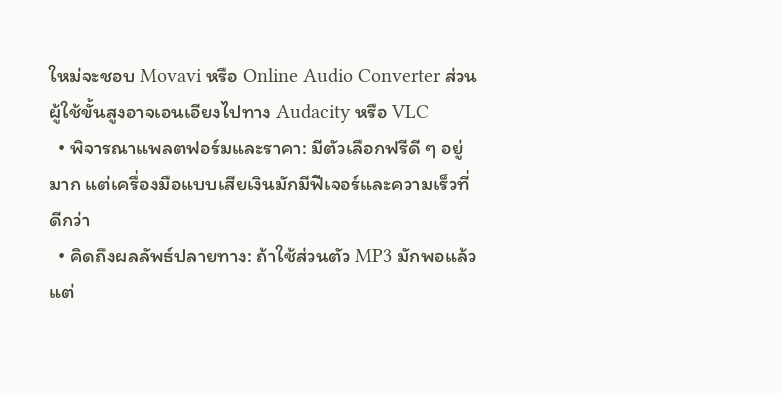ใหม่จะชอบ Movavi หรือ Online Audio Converter ส่วนผู้ใช้ขั้นสูงอาจเอนเอียงไปทาง Audacity หรือ VLC
  • พิจารณาแพลตฟอร์มและราคา: มีตัวเลือกฟรีดี ๆ อยู่มาก แต่เครื่องมือแบบเสียเงินมักมีฟีเจอร์และความเร็วที่ดีกว่า
  • คิดถึงผลลัพธ์ปลายทาง: ถ้าใช้ส่วนตัว MP3 มักพอแล้ว แต่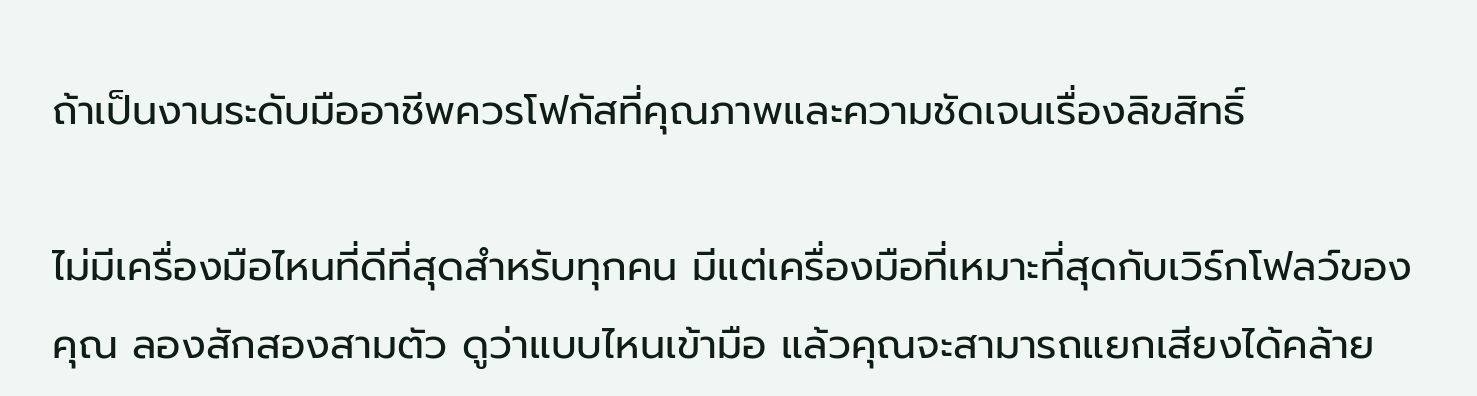ถ้าเป็นงานระดับมืออาชีพควรโฟกัสที่คุณภาพและความชัดเจนเรื่องลิขสิทธิ์

ไม่มีเครื่องมือไหนที่ดีที่สุดสำหรับทุกคน มีแต่เครื่องมือที่เหมาะที่สุดกับเวิร์กโฟลว์ของคุณ ลองสักสองสามตัว ดูว่าแบบไหนเข้ามือ แล้วคุณจะสามารถแยกเสียงได้คล้าย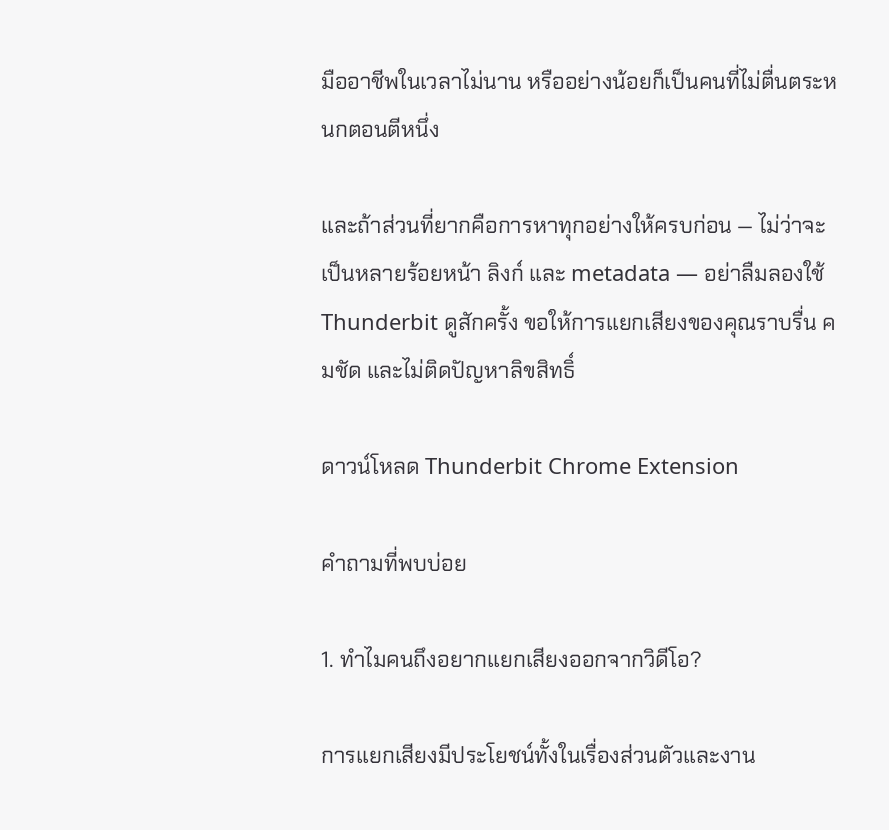มืออาชีพในเวลาไม่นาน หรืออย่างน้อยก็เป็นคนที่ไม่ตื่นตระหนกตอนตีหนึ่ง

และถ้าส่วนที่ยากคือการหาทุกอย่างให้ครบก่อน — ไม่ว่าจะเป็นหลายร้อยหน้า ลิงก์ และ metadata — อย่าลืมลองใช้ Thunderbit ดูสักครั้ง ขอให้การแยกเสียงของคุณราบรื่น คมชัด และไม่ติดปัญหาลิขสิทธิ์

ดาวน์โหลด Thunderbit Chrome Extension

คำถามที่พบบ่อย

1. ทำไมคนถึงอยากแยกเสียงออกจากวิดีโอ?

การแยกเสียงมีประโยชน์ทั้งในเรื่องส่วนตัวและงาน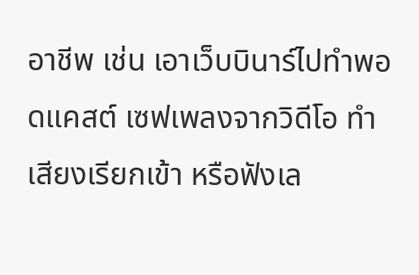อาชีพ เช่น เอาเว็บบินาร์ไปทำพอดแคสต์ เซฟเพลงจากวิดีโอ ทำเสียงเรียกเข้า หรือฟังเล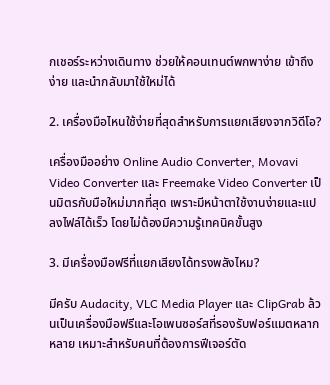กเชอร์ระหว่างเดินทาง ช่วยให้คอนเทนต์พกพาง่าย เข้าถึงง่าย และนำกลับมาใช้ใหม่ได้

2. เครื่องมือไหนใช้ง่ายที่สุดสำหรับการแยกเสียงจากวิดีโอ?

เครื่องมืออย่าง Online Audio Converter, Movavi Video Converter และ Freemake Video Converter เป็นมิตรกับมือใหม่มากที่สุด เพราะมีหน้าตาใช้งานง่ายและแปลงไฟล์ได้เร็ว โดยไม่ต้องมีความรู้เทคนิคขั้นสูง

3. มีเครื่องมือฟรีที่แยกเสียงได้ทรงพลังไหม?

มีครับ Audacity, VLC Media Player และ ClipGrab ล้วนเป็นเครื่องมือฟรีและโอเพนซอร์สที่รองรับฟอร์แมตหลากหลาย เหมาะสำหรับคนที่ต้องการฟีเจอร์ตัด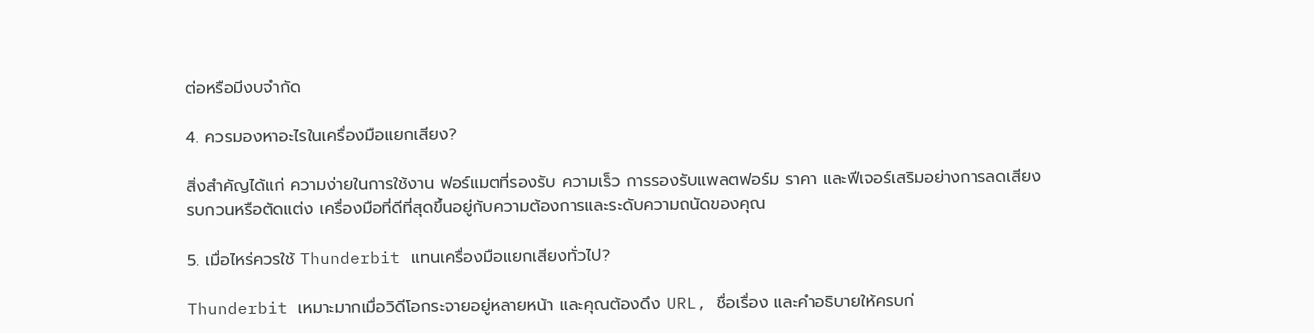ต่อหรือมีงบจำกัด

4. ควรมองหาอะไรในเครื่องมือแยกเสียง?

สิ่งสำคัญได้แก่ ความง่ายในการใช้งาน ฟอร์แมตที่รองรับ ความเร็ว การรองรับแพลตฟอร์ม ราคา และฟีเจอร์เสริมอย่างการลดเสียงรบกวนหรือตัดแต่ง เครื่องมือที่ดีที่สุดขึ้นอยู่กับความต้องการและระดับความถนัดของคุณ

5. เมื่อไหร่ควรใช้ Thunderbit แทนเครื่องมือแยกเสียงทั่วไป?

Thunderbit เหมาะมากเมื่อวิดีโอกระจายอยู่หลายหน้า และคุณต้องดึง URL, ชื่อเรื่อง และคำอธิบายให้ครบก่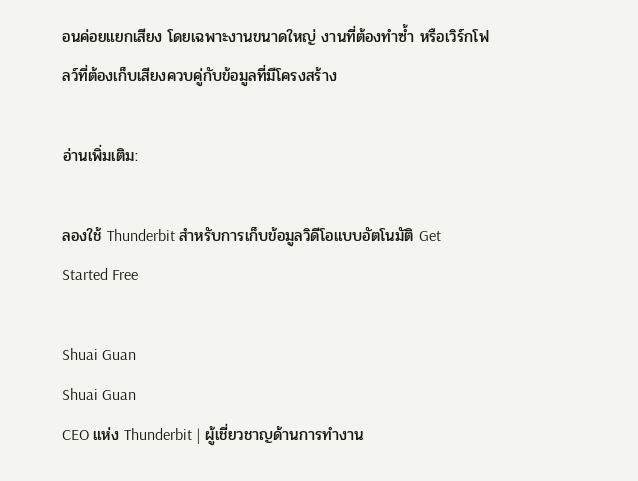อนค่อยแยกเสียง โดยเฉพาะงานขนาดใหญ่ งานที่ต้องทำซ้ำ หรือเวิร์กโฟลว์ที่ต้องเก็บเสียงควบคู่กับข้อมูลที่มีโครงสร้าง

อ่านเพิ่มเติม:

ลองใช้ Thunderbit สำหรับการเก็บข้อมูลวิดีโอแบบอัตโนมัติ Get Started Free

Shuai Guan
Shuai Guan
CEO แห่ง Thunderbit | ผู้เชี่ยวชาญด้านการทำงาน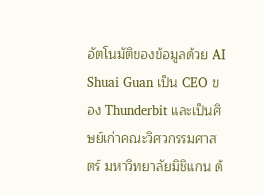อัตโนมัติของข้อมูลด้วย AI Shuai Guan เป็น CEO ของ Thunderbit และเป็นศิษย์เก่าคณะวิศวกรรมศาสตร์ มหาวิทยาลัยมิชิแกน ด้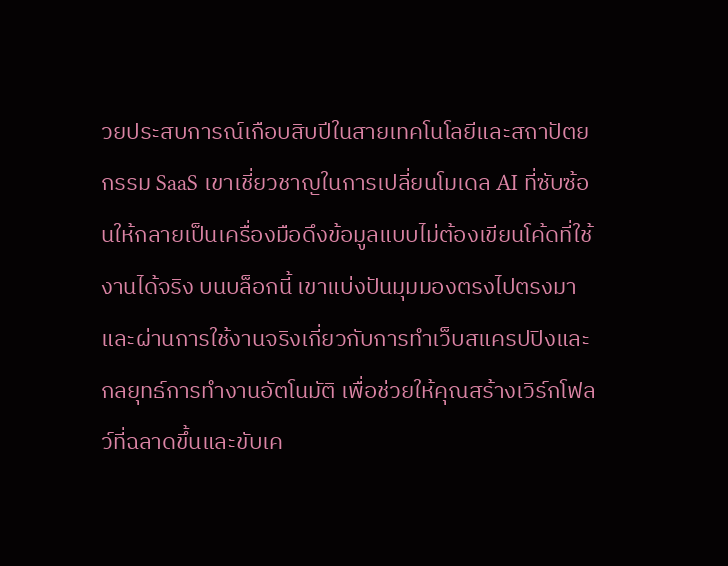วยประสบการณ์เกือบสิบปีในสายเทคโนโลยีและสถาปัตยกรรม SaaS เขาเชี่ยวชาญในการเปลี่ยนโมเดล AI ที่ซับซ้อนให้กลายเป็นเครื่องมือดึงข้อมูลแบบไม่ต้องเขียนโค้ดที่ใช้งานได้จริง บนบล็อกนี้ เขาแบ่งปันมุมมองตรงไปตรงมาและผ่านการใช้งานจริงเกี่ยวกับการทำเว็บสแครปปิงและกลยุทธ์การทำงานอัตโนมัติ เพื่อช่วยให้คุณสร้างเวิร์กโฟลว์ที่ฉลาดขึ้นและขับเค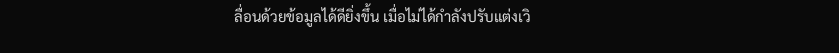ลื่อนด้วยข้อมูลได้ดียิ่งขึ้น เมื่อไม่ได้กำลังปรับแต่งเวิ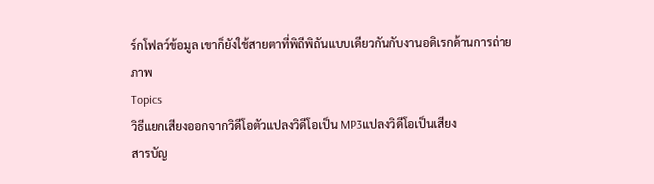ร์กโฟลว์ข้อมูล เขาก็ยังใช้สายตาที่พิถีพิถันแบบเดียวกันกับงานอดิเรกด้านการถ่ายภาพ
Topics
วิธีแยกเสียงออกจากวิดีโอตัวแปลงวิดีโอเป็น MP3แปลงวิดีโอเป็นเสียง
สารบัญ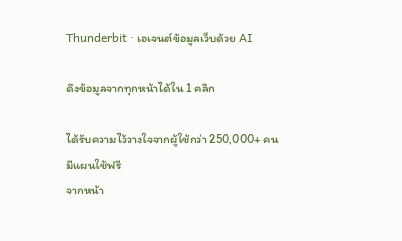Thunderbit · เอเจนต์ข้อมูลเว็บด้วย AI

ดึงข้อมูลจากทุกหน้าได้ใน 1 คลิก

ได้รับความไว้วางใจจากผู้ใช้กว่า 250,000+ คน
มีแผนใช้ฟรี
จากหน้า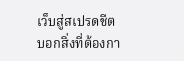เว็บสู่สเปรดชีต
บอกสิ่งที่ต้องกา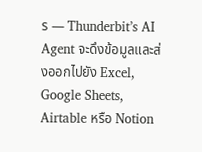ร — Thunderbit’s AI Agent จะดึงข้อมูลและส่งออกไปยัง Excel, Google Sheets, Airtable หรือ Notion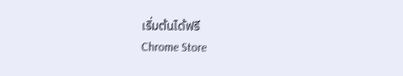เริ่มต้นได้ฟรี
Chrome Store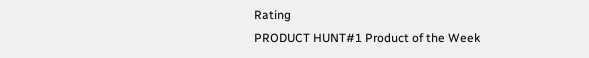Rating
PRODUCT HUNT#1 Product of the Week